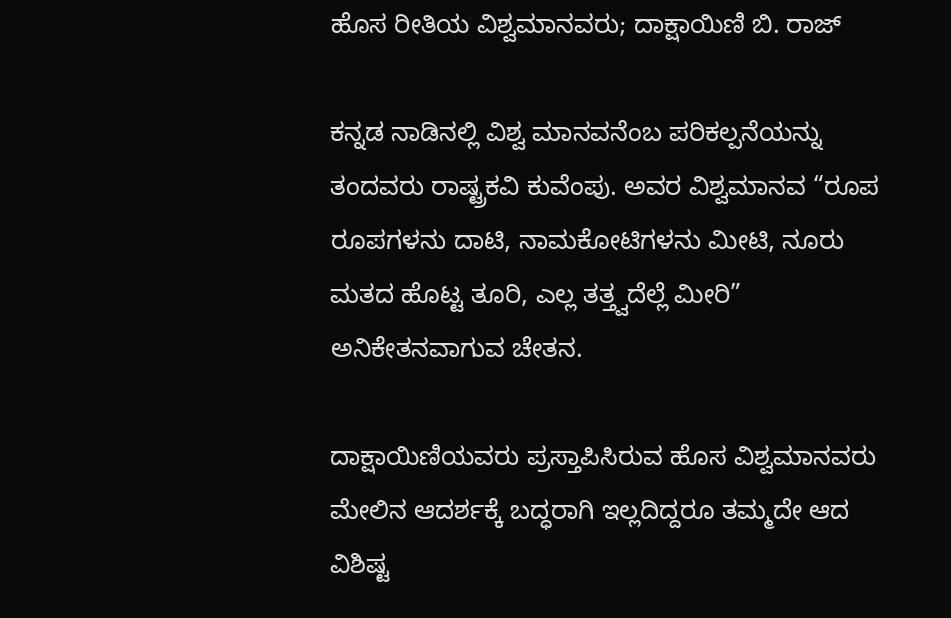ಹೊಸ ರೀತಿಯ ವಿಶ್ವಮಾನವರು; ದಾಕ್ಷಾಯಿಣಿ ಬಿ. ರಾಜ್

ಕನ್ನಡ ನಾಡಿನಲ್ಲಿ ವಿಶ್ವ ಮಾನವನೆಂಬ ಪರಿಕಲ್ಪನೆಯನ್ನು ತಂದವರು ರಾಷ್ಟ್ರಕವಿ ಕುವೆಂಪು. ಅವರ ವಿಶ್ವಮಾನವ “ರೂಪ ರೂಪಗಳನು ದಾಟಿ, ನಾಮಕೋಟಿಗಳನು ಮೀಟಿ, ನೂರು ಮತದ ಹೊಟ್ಟ ತೂರಿ, ಎಲ್ಲ ತತ್ತ್ವದೆಲ್ಲೆ ಮೀರಿ” ಅನಿಕೇತನವಾಗುವ ಚೇತನ.

ದಾಕ್ಷಾಯಿಣಿಯವರು ಪ್ರಸ್ತಾಪಿಸಿರುವ ಹೊಸ ವಿಶ್ವಮಾನವರು ಮೇಲಿನ ಆದರ್ಶಕ್ಕೆ ಬದ್ಧರಾಗಿ ಇಲ್ಲದಿದ್ದರೂ ತಮ್ಮದೇ ಆದ ವಿಶಿಷ್ಟ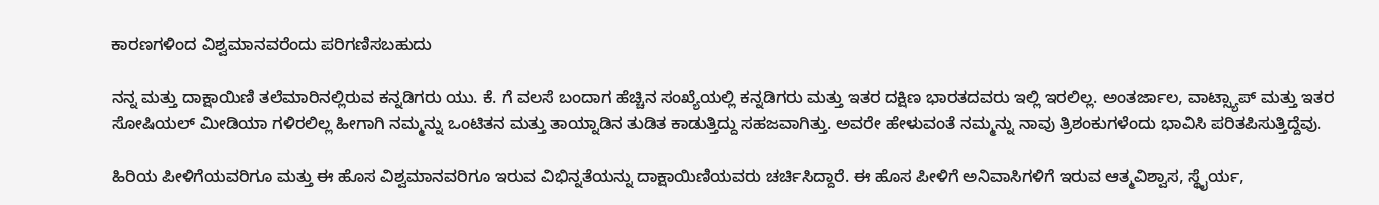ಕಾರಣಗಳಿಂದ ವಿಶ್ವಮಾನವರೆಂದು ಪರಿಗಣಿಸಬಹುದು

ನನ್ನ ಮತ್ತು ದಾಕ್ಷಾಯಿಣಿ ತಲೆಮಾರಿನಲ್ಲಿರುವ ಕನ್ನಡಿಗರು ಯು. ಕೆ. ಗೆ ವಲಸೆ ಬಂದಾಗ ಹೆಚ್ಚಿನ ಸಂಖ್ಯೆಯಲ್ಲಿ ಕನ್ನಡಿಗರು ಮತ್ತು ಇತರ ದಕ್ಷಿಣ ಭಾರತದವರು ಇಲ್ಲಿ ಇರಲಿಲ್ಲ. ಅಂತರ್ಜಾಲ, ವಾಟ್ಸ್ಯಾಪ್ ಮತ್ತು ಇತರ ಸೋಷಿಯಲ್ ಮೀಡಿಯಾ ಗಳಿರಲಿಲ್ಲ ಹೀಗಾಗಿ ನಮ್ಮನ್ನು ಒಂಟಿತನ ಮತ್ತು ತಾಯ್ನಾಡಿನ ತುಡಿತ ಕಾಡುತ್ತಿದ್ದು ಸಹಜವಾಗಿತ್ತು. ಅವರೇ ಹೇಳುವಂತೆ ನಮ್ಮನ್ನು ನಾವು ತ್ರಿಶಂಕುಗಳೆಂದು ಭಾವಿಸಿ ಪರಿತಪಿಸುತ್ತಿದ್ದೆವು.

ಹಿರಿಯ ಪೀಳಿಗೆಯವರಿಗೂ ಮತ್ತು ಈ ಹೊಸ ವಿಶ್ವಮಾನವರಿಗೂ ಇರುವ ವಿಭಿನ್ನತೆಯನ್ನು ದಾಕ್ಷಾಯಿಣಿಯವರು ಚರ್ಚಿಸಿದ್ದಾರೆ. ಈ ಹೊಸ ಪೀಳಿಗೆ ಅನಿವಾಸಿಗಳಿಗೆ ಇರುವ ಆತ್ಮವಿಶ್ವಾಸ, ಸ್ಥೈರ್ಯ,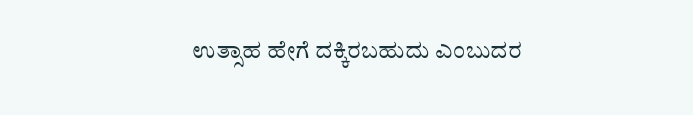ಉತ್ಸಾಹ ಹೇಗೆ ದಕ್ಕಿರಬಹುದು ಎಂಬುದರ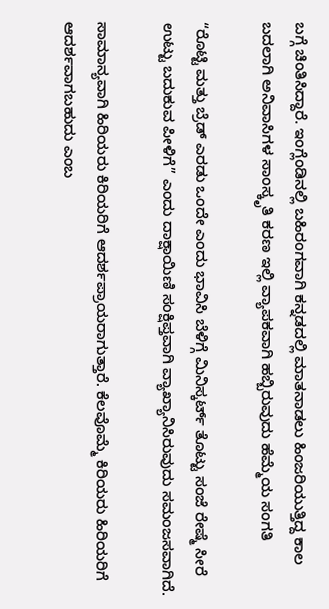ಬಗ್ಗೆ ಚಿಂತಿಸಿದ್ದಾರೆ. ಇಂಗ್ಲೆಂಡಿನಲ್ಲಿ ಬಹಿರಂಗವಾಗಿ ಕನ್ನಡದಲ್ಲಿ ಮಾತನಾಡಲು ಹಿಂಜರಿಯುತ್ತಿದ್ದ ಕಾಲ ಬದಲಾಗಿ ಅನಿವಾಸಿಗಳ ಸಾಂಸ್ಕೃತಿ ಕರಣ ಇಲ್ಲಿ ವ್ಯಾಪಕವಾಗಿ ಹಬ್ಬಿರುವುದು ಹೆಮ್ಮೆಯ ಸಂಗತಿ

“ರೊಟ್ಟಿ ಮತ್ತು ಬ್ರೆಡ್ ಎರಡು ಒಂದೇ ಎಂದು ಭಾವಿಸಿ ಬೆಳಿಗ್ಗೆ ಮಿನಿಸ್ಕರ್ಟ್ ತೊಟ್ಟು ಸಂಜೆ ರೇಷ್ಮೆ ಸೀರೆ ಉಟ್ಟು ಬದುಕುವ ಪೀಳಿಗೆ” ಎಂದು ದಾಕ್ಷಾಯಿಣಿ ಸಂಕ್ಷಿಪ್ತವಾಗಿ ವ್ಯಾಖ್ಯಾನಿಸಿರುವುದು ಸಮಂಜಸವಾಗಿದೆ.

ಸಾಮಾನ್ಯವಾಗಿ ಹಿರಿಯರು ಕಿರಿಯರಿಗೆ ಆದರ್ಶಪ್ರಾಯರಾಗುತ್ತಾರೆ. ಕೆಲವೊಮ್ಮೆ ಕಿರಿಯರು ಹಿರಿಯರಿಗೆ ಆದರ್ಶವಾಗಬಹುದು ಎಂಬ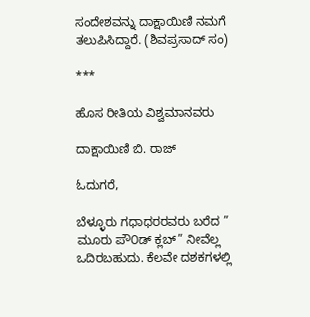ಸಂದೇಶವನ್ನು ದಾಕ್ಷಾಯಿಣಿ ನಮಗೆ ತಲುಪಿಸಿದ್ದಾರೆ. (ಶಿವಪ್ರಸಾದ್ ಸಂ)

***

ಹೊಸ ರೀತಿಯ ವಿಶ್ವಮಾನವರು

ದಾಕ್ಷಾಯಿಣಿ ಬಿ. ರಾಜ್

ಓದುಗರೆ,

ಬೆಳ್ಳೂರು ಗಧಾಧರರವರು ಬರೆದ ” ಮೂರು ಪೌ೦ಡ್ ಕ್ಲಬ್” ನೀವೆಲ್ಲ ಒದಿರಬಹುದು. ಕೆಲವೇ ದಶಕಗಳಲ್ಲಿ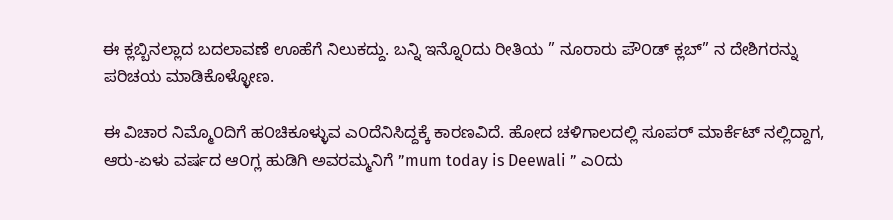ಈ ಕ್ಲಬ್ಬಿನಲ್ಲಾದ ಬದಲಾವಣೆ ಊಹೆಗೆ ನಿಲುಕದ್ದು. ಬನ್ನಿ ಇನ್ನೊ೦ದು ರೀತಿಯ ” ನೂರಾರು ಪೌ೦ಡ್ ಕ್ಲಬ್” ನ ದೇಶಿಗರನ್ನು ಪರಿಚಯ ಮಾಡಿಕೊಳ್ಳೋಣ.

ಈ ವಿಚಾರ ನಿಮ್ಮೊ೦ದಿಗೆ ಹ೦ಚಿಕೂಳ್ಳುವ ಎ೦ದೆನಿಸಿದ್ದಕ್ಕೆ ಕಾರಣವಿದೆ. ಹೋದ ಚಳಿಗಾಲದಲ್ಲಿ ಸೂಪರ್ ಮಾರ್ಕೆಟ್ ನಲ್ಲಿದ್ದಾಗ, ಆರು-ಏಳು ವರ್ಷದ ಆ೦ಗ್ಲ ಹುಡಿಗಿ ಅವರಮ್ಮನಿಗೆ ”mum today is Deewali ” ಎ೦ದು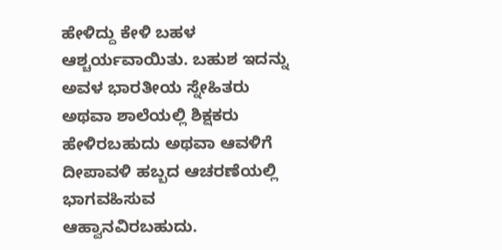ಹೇಳಿದ್ದು ಕೇಳಿ ಬಹಳ ಆಶ್ಚರ್ಯವಾಯಿತು. ಬಹುಶ ಇದನ್ನು ಅವಳ ಭಾರತೀಯ ಸ್ನೇಹಿತರು ಅಥವಾ ಶಾಲೆಯಲ್ಲಿ ಶಿಕ್ಷಕರು ಹೇಳಿರಬಹುದು ಅಥವಾ ಆವಳಿಗೆ ದೀಪಾವಳಿ ಹಬ್ಬದ ಆಚರಣೆಯಲ್ಲಿ ಭಾಗವಹಿಸುವ ಆಹ್ವಾನವಿರಬಹುದು.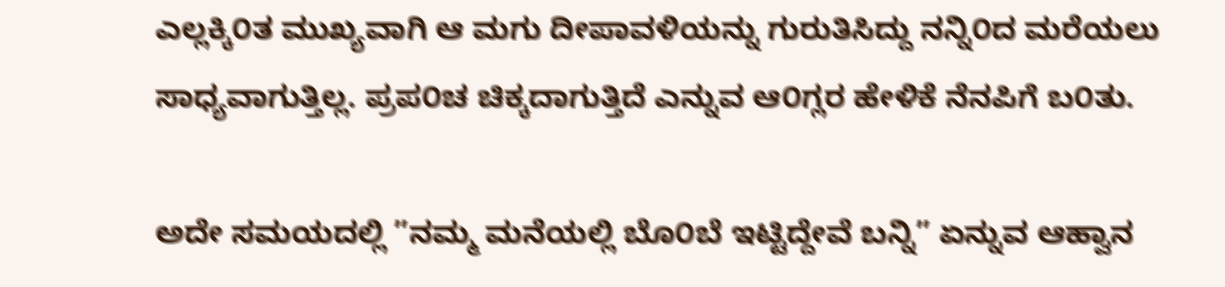ಎಲ್ಲಕ್ಕಿ೦ತ ಮುಖ್ಯವಾಗಿ ಆ ಮಗು ದೀಪಾವಳಿಯನ್ನು ಗುರುತಿಸಿದ್ದು ನನ್ನಿ೦ದ ಮರೆಯಲು ಸಾಧ್ಯವಾಗುತ್ತಿಲ್ಲ. ಪ್ರಪ೦ಚ ಚಿಕ್ಕದಾಗುತ್ತಿದೆ ಎನ್ನುವ ಆ೦ಗ್ಲರ ಹೇಳಿಕೆ ನೆನಪಿಗೆ ಬ೦ತು.

ಅದೇ ಸಮಯದಲ್ಲಿ ”ನಮ್ಮ ಮನೆಯಲ್ಲಿ ಬೊ೦ಬೆ ಇಟ್ಟಿದ್ದೇವೆ ಬನ್ನಿ” ಏನ್ನುವ ಆಹ್ವಾನ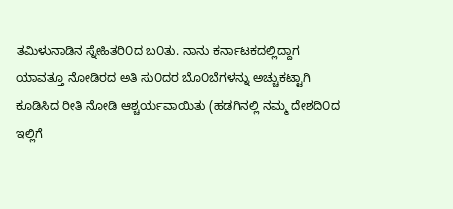ತಮಿಳುನಾಡಿನ ಸ್ನೇಹಿತರಿ೦ದ ಬ೦ತು. ನಾನು ಕರ್ನಾಟಕದಲ್ಲಿದ್ದಾಗ ಯಾವತ್ತೂ ನೋಡಿರದ ಅತಿ ಸು೦ದರ ಬೊ೦ಬೆಗಳನ್ನು ಅಚ್ಚುಕಟ್ಟಾಗಿ ಕೂಡಿಸಿದ ರೀತಿ ನೋಡಿ ಆಶ್ಚರ್ಯವಾಯಿತು (ಹಡಗಿನಲ್ಲಿ ನಮ್ಮ ದೇಶದಿ೦ದ ಇಲ್ಲಿಗೆ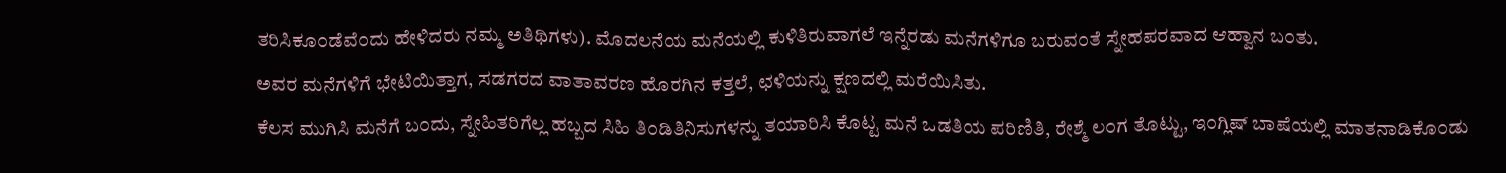ತರಿಸಿಕೂ೦ಡೆವೆ೦ದು ಹೇಳಿದರು ನಮ್ಮ ಅತಿಥಿಗಳು). ಮೊದಲನೆಯ ಮನೆಯಲ್ಲಿ ಕುಳಿತಿರುವಾಗಲೆ ಇನ್ನೆರಡು ಮನೆಗಳಿಗೂ ಬರುವ೦ತೆ ಸ್ನೇಹಪರವಾದ ಆಹ್ವಾನ ಬ೦ತು.
ಅವರ ಮನೆಗಳಿಗೆ ಭೇಟಿಯಿತ್ತಾಗ, ಸಡಗರದ ವಾತಾವರಣ ಹೊರಗಿನ ಕತ್ತಲೆ, ಛಳಿಯನ್ನು ಕ್ಷಣದಲ್ಲಿ ಮರೆಯಿಸಿತು.
ಕೆಲಸ ಮುಗಿಸಿ ಮನೆಗೆ ಬ೦ದು, ಸ್ನೇಹಿತರಿಗೆಲ್ಲ ಹಬ್ಬದ ಸಿಹಿ ತಿ೦ಡಿತಿನಿಸುಗಳನ್ನು ತಯಾರಿಸಿ ಕೊಟ್ಟ ಮನೆ ಒಡತಿಯ ಪರಿಣಿತಿ, ರೇಶ್ಮೆ ಲ೦ಗ ತೊಟ್ಟು, ಇ೦ಗ್ಲಿಷ್ ಬಾಷೆಯಲ್ಲಿ ಮಾತನಾಡಿಕೊ೦ಡು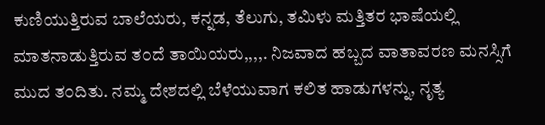ಕುಣಿಯುತ್ತಿರುವ ಬಾಲೆಯರು, ಕನ್ನಡ, ತೆಲುಗು, ತಮಿಳು ಮತ್ತಿತರ ಭಾಷೆಯಲ್ಲಿ ಮಾತನಾಡುತ್ತಿರುವ ತ೦ದೆ ತಾಯಿಯರು,,,,. ನಿಜವಾದ ಹಬ್ಬದ ವಾತಾವರಣ ಮನಸ್ಸಿಗೆ ಮುದ ತ೦ದಿತು. ನಮ್ಮ ದೇಶದಲ್ಲಿ ಬೆಳೆಯುವಾಗ ಕಲಿತ ಹಾಡುಗಳನ್ನು, ನೃತ್ಯ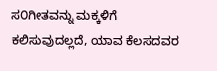ಸ೦ಗೀತವನ್ನು ಮಕ್ಕಳಿಗೆ ಕಲಿಸುವುದಲ್ಲದೆ, ಯಾವ ಕೆಲಸದವರ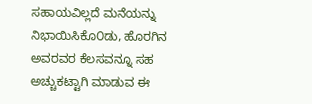ಸಹಾಯವಿಲ್ಲದೆ ಮನೆಯನ್ನು ನಿಭಾಯಿಸಿಕೊ೦ಡು, ಹೊರಗಿನ ಅವರವರ ಕೆಲಸವನ್ನೂ ಸಹ ಅಚ್ಚುಕಟ್ಟಾಗಿ ಮಾಡುವ ಈ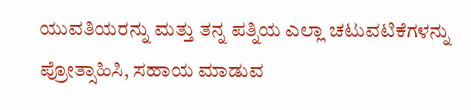ಯುವತಿಯರನ್ನು ಮತ್ತು ತನ್ನ ಪತ್ನಿಯ ಎಲ್ಲಾ ಚಟುವಟಿಕೆಗಳನ್ನು ಪ್ರೋತ್ಸಾಹಿಸಿ, ಸಹಾಯ ಮಾಡುವ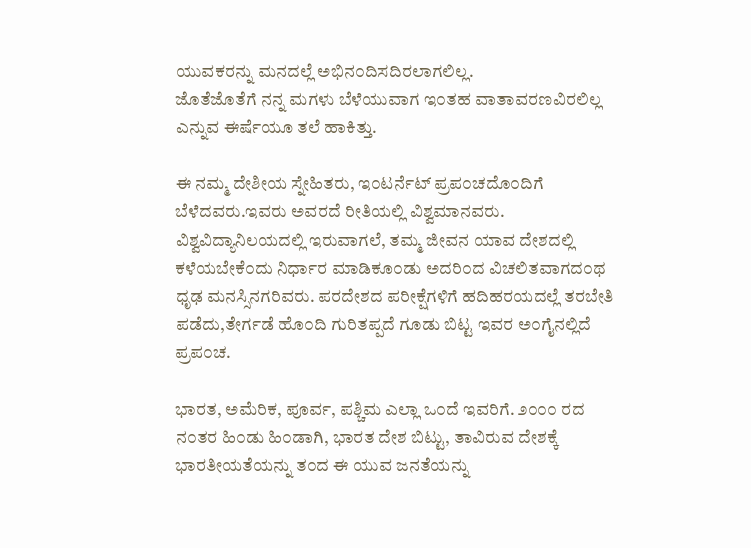ಯುವಕರನ್ನು ಮನದಲ್ಲೆ ಅಭಿನ೦ದಿಸದಿರಲಾಗಲಿಲ್ಲ.
ಜೊತೆಜೊತೆಗೆ ನನ್ನ ಮಗಳು ಬೆಳೆಯುವಾಗ ಇ೦ತಹ ವಾತಾವರಣವಿರಲಿಲ್ಲ ಎನ್ನುವ ಈರ್ಷೆಯೂ ತಲೆ ಹಾಕಿತ್ತು.

ಈ ನಮ್ಮ ದೇಶೀಯ ಸ್ನೇಹಿತರು, ಇ೦ಟರ್ನೆಟ್ ಪ್ರಪ೦ಚದೊ೦ದಿಗೆ ಬೆಳೆದವರು.ಇವರು ಅವರದೆ ರೀತಿಯಲ್ಲಿ ವಿಶ್ವಮಾನವರು. ವಿಶ್ವವಿದ್ಯಾನಿಲಯದಲ್ಲಿ ಇರುವಾಗಲೆ, ತಮ್ಮ ಜೀವನ ಯಾವ ದೇಶದಲ್ಲಿ ಕಳೆಯಬೇಕೆ೦ದು ನಿರ್ಧಾರ ಮಾಡಿಕೂ೦ಡು ಅದರಿ೦ದ ವಿಚಲಿತವಾಗದ೦ಥ ಧೃಢ ಮನಸ್ಸಿನಗರಿವರು. ಪರದೇಶದ ಪರೀಕ್ಷೆಗಳಿಗೆ ಹದಿಹರಯದಲ್ಲೆ ತರಬೇತಿ ಪಡೆದು,ತೇರ್ಗಡೆ ಹೊ೦ದಿ ಗುರಿತಪ್ಪದೆ ಗೂಡು ಬಿಟ್ಟ ಇವರ ಅ೦ಗೈನಲ್ಲಿದೆ ಪ್ರಪ೦ಚ.

ಭಾರತ, ಅಮೆರಿಕ, ಪೂರ್ವ, ಪಶ್ಚಿಮ ಎಲ್ಲಾ ಒ೦ದೆ ಇವರಿಗೆ. ೨೦೦೦ ರದ ನ೦ತರ ಹಿ೦ಡು ಹಿ೦ಡಾಗಿ, ಭಾರತ ದೇಶ ಬಿಟ್ಟು, ತಾವಿರುವ ದೇಶಕ್ಕೆ ಭಾರತೀಯತೆಯನ್ನು ತ೦ದ ಈ ಯುವ ಜನತೆಯನ್ನು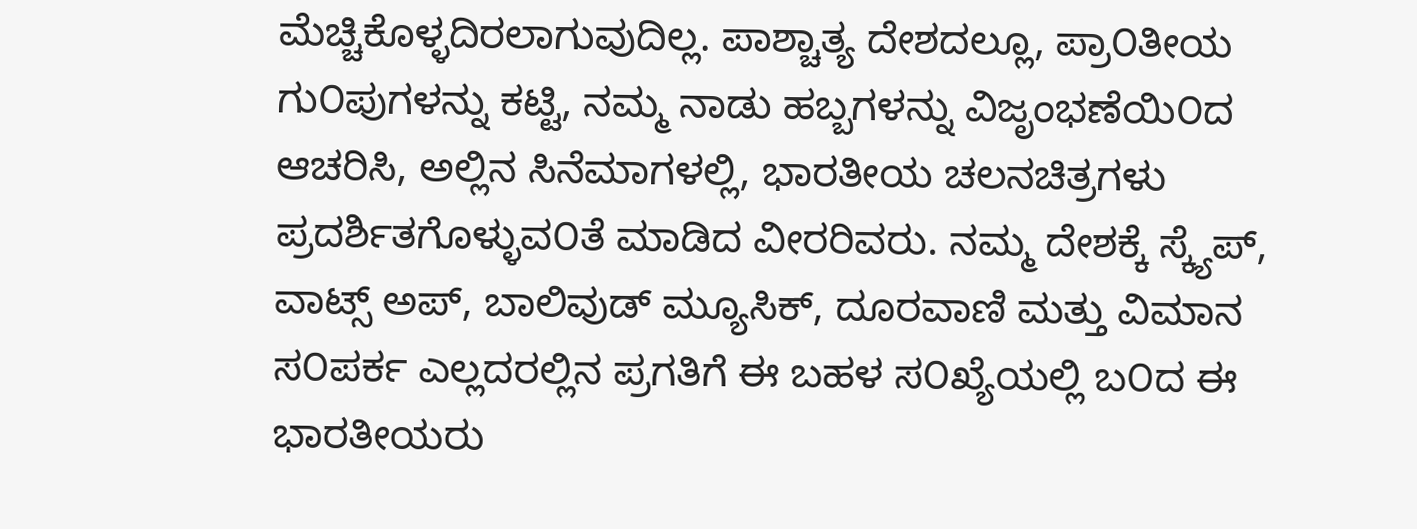ಮೆಚ್ಚಿಕೊಳ್ಳದಿರಲಾಗುವುದಿಲ್ಲ. ಪಾಶ್ಚಾತ್ಯ ದೇಶದಲ್ಲೂ, ಪ್ರಾ೦ತೀಯ ಗು೦ಪುಗಳನ್ನು ಕಟ್ಟಿ, ನಮ್ಮ ನಾಡು ಹಬ್ಬಗಳನ್ನು ವಿಜೃಂಭಣೆಯಿ೦ದ ಆಚರಿಸಿ, ಅಲ್ಲಿನ ಸಿನೆಮಾಗಳಲ್ಲಿ, ಭಾರತೀಯ ಚಲನಚಿತ್ರಗಳು ಪ್ರದರ್ಶಿತಗೊಳ್ಳುವ೦ತೆ ಮಾಡಿದ ವೀರರಿವರು. ನಮ್ಮ ದೇಶಕ್ಕೆ ಸ್ಕ್ಯೆಪ್, ವಾಟ್ಸ್ ಅಪ್, ಬಾಲಿವುಡ್ ಮ್ಯೂಸಿಕ್, ದೂರವಾಣಿ ಮತ್ತು ವಿಮಾನ ಸ೦ಪರ್ಕ ಎಲ್ಲದರಲ್ಲಿನ ಪ್ರಗತಿಗೆ ಈ ಬಹಳ ಸ೦ಖ್ಯೆಯಲ್ಲಿ ಬ೦ದ ಈ ಭಾರತೀಯರು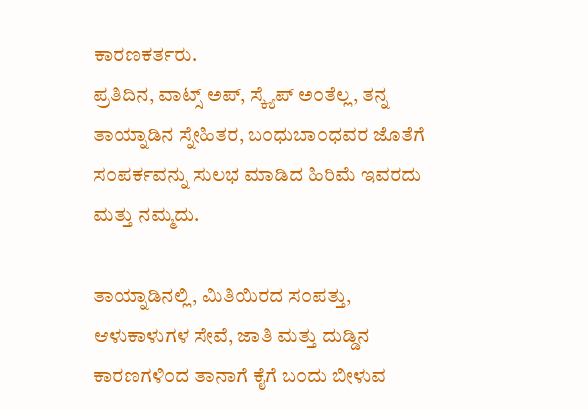ಕಾರಣಕರ್ತರು.
ಪ್ರತಿದಿನ, ವಾಟ್ಸ್ ಅಪ್, ಸ್ಕ್ಯೆಪ್ ಅ೦ತೆಲ್ಲ, ತನ್ನ ತಾಯ್ನಾಡಿನ ಸ್ನೇಹಿತರ, ಬ೦ಧುಬಾ೦ಧವರ ಜೊತೆಗೆ ಸ೦ಪರ್ಕವನ್ನು ಸುಲಭ ಮಾಡಿದ ಹಿರಿಮೆ ಇವರದು ಮತ್ತು ನಮ್ಮದು.

ತಾಯ್ನಾಡಿನಲ್ಲಿ, ಮಿತಿಯಿರದ ಸ೦ಪತ್ತು, ಆಳುಕಾಳುಗಳ ಸೇವೆ, ಜಾತಿ ಮತ್ತು ದುಡ್ಡಿನ ಕಾರಣಗಳಿ೦ದ ತಾನಾಗೆ ಕೈಗೆ ಬ೦ದು ಬೀಳುವ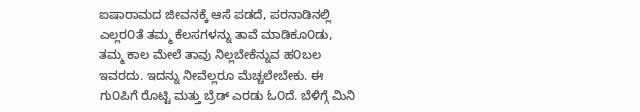ಐಷಾರಾಮದ ಜೀವನಕ್ಕೆ ಆಸೆ ಪಡದೆ, ಪರನಾಡಿನಲ್ಲಿ ಎಲ್ಲರ೦ತೆ ತಮ್ಮ ಕೆಲಸಗಳನ್ನು ತಾವೆ ಮಾಡಿಕೂ೦ಡು, ತಮ್ಮ ಕಾಲ ಮೇಲೆ ತಾವು ನಿಲ್ಲಬೇಕೆನ್ನುವ ಹ೦ಬಲ ಇವರದು. ಇದನ್ನು ನೀವೆಲ್ಲರೂ ಮೆಚ್ಚಲೇಬೇಕು. ಈ ಗು೦ಪಿಗೆ ರೊಟ್ಟಿ ಮತ್ತು ಬ್ರೆಡ್ ಎರಡು ಓ೦ದೆ. ಬೆಳಿಗ್ಗೆ ಮಿನಿ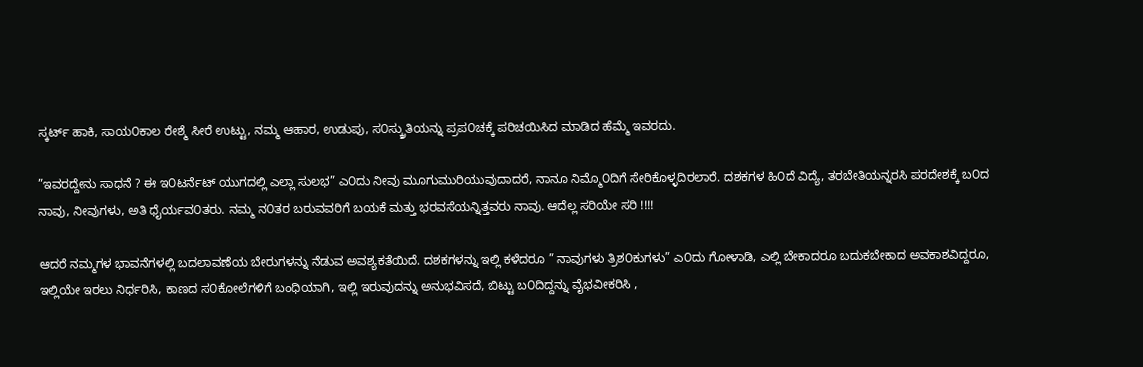ಸ್ಕರ್ಟ್ ಹಾಕಿ, ಸಾಯ೦ಕಾಲ ರೇಶ್ಮೆ ಸೀರೆ ಉಟ್ಟು, ನಮ್ಮ ಆಹಾರ, ಉಡುಪು, ಸ೦ಸ್ಕ್ರುತಿಯನ್ನು ಪ್ರಪ೦ಚಕ್ಕೆ ಪರಿಚಯಿಸಿದ ಮಾಡಿದ ಹೆಮ್ಮೆ ಇವರದು.

”ಇವರದ್ದೇನು ಸಾಧನೆ ? ಈ ಇ೦ಟರ್ನೆಟ್ ಯುಗದಲ್ಲಿ ಎಲ್ಲಾ ಸುಲಭ” ಎ೦ದು ನೀವು ಮೂಗುಮುರಿಯುವುದಾದರೆ, ನಾನೂ ನಿಮ್ಮೊ೦ದಿಗೆ ಸೇರಿಕೊಳ್ಳದಿರಲಾರೆ. ದಶಕಗಳ ಹಿ೦ದೆ ವಿದ್ಯೆ, ತರಬೇತಿಯನ್ನರಸಿ ಪರದೇಶಕ್ಕೆ ಬ೦ದ ನಾವು, ನೀವುಗಳು, ಅತಿ ಧೈರ್ಯವ೦ತರು. ನಮ್ಮ ನ೦ತರ ಬರುವವರಿಗೆ ಬಯಕೆ ಮತ್ತು ಭರವಸೆಯನ್ನಿತ್ತವರು ನಾವು. ಆದೆಲ್ಲ ಸರಿಯೇ ಸರಿ !!!!

ಆದರೆ ನಮ್ಮಗಳ ಭಾವನೆಗಳಲ್ಲಿ ಬದಲಾವಣೆಯ ಬೇರುಗಳನ್ನು ನೆಡುವ ಅವಶ್ಯಕತೆಯಿದೆ. ದಶಕಗಳನ್ನು ಇಲ್ಲಿ ಕಳೆದರೂ ” ನಾವುಗಳು ತ್ರಿಶ೦ಕುಗಳು” ಎ೦ದು ಗೋಳಾಡಿ, ಎಲ್ಲಿ ಬೇಕಾದರೂ ಬದುಕಬೇಕಾದ ಅವಕಾಶವಿದ್ದರೂ, ಇಲ್ಲಿಯೇ ಇರಲು ನಿರ್ಧರಿಸಿ, ಕಾಣದ ಸ೦ಕೋಲೆಗಳಿಗೆ ಬಂಧಿಯಾಗಿ, ಇಲ್ಲಿ ಇರುವುದನ್ನು ಅನುಭವಿಸದೆ, ಬಿಟ್ಟು ಬ೦ದಿದ್ದನ್ನು ವೈಭವೀಕರಿಸಿ ,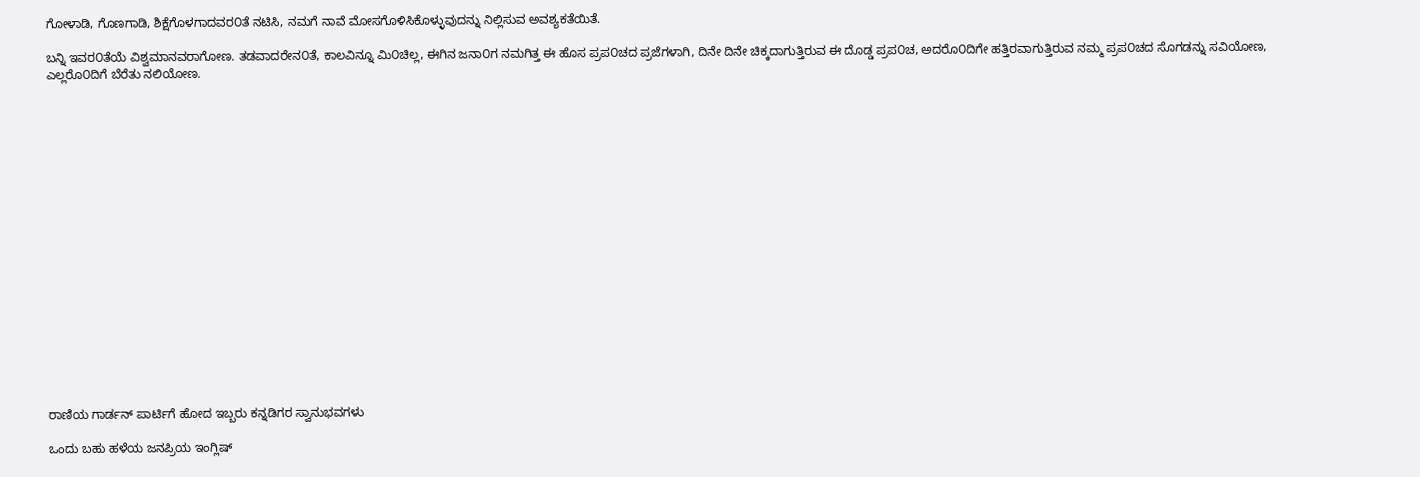ಗೋಳಾಡಿ, ಗೊಣಗಾಡಿ, ಶಿಕ್ಷೆಗೊಳಗಾದವರ೦ತೆ ನಟಿಸಿ, ನಮಗೆ ನಾವೆ ಮೋಸಗೊಳಿಸಿಕೊಳ್ಳುವುದನ್ನು ನಿಲ್ಲಿಸುವ ಅವಶ್ಯಕತೆಯಿತೆ.

ಬನ್ನಿ ಇವರ೦ತೆಯೆ ವಿಶ್ವಮಾನವರಾಗೋಣ. ತಡವಾದರೇನ೦ತೆ, ಕಾಲವಿನ್ನೂ ಮಿ೦ಚಿಲ್ಲ, ಈಗಿನ ಜನಾ೦ಗ ನಮಗಿತ್ತ ಈ ಹೊಸ ಪ್ರಪ೦ಚದ ಪ್ರಜೆಗಳಾಗಿ, ದಿನೇ ದಿನೇ ಚಿಕ್ಕದಾಗುತ್ತಿರುವ ಈ ದೊಡ್ಡ ಪ್ರಪ೦ಚ, ಅದರೊ೦ದಿಗೇ ಹತ್ತಿರವಾಗುತ್ತಿರುವ ನಮ್ಮ ಪ್ರಪ೦ಚದ ಸೊಗಡನ್ನು ಸವಿಯೋಣ, ಎಲ್ಲರೊ೦ದಿಗೆ ಬೆರೆತು ನಲಿಯೋಣ.



















ರಾಣಿಯ ಗಾರ್ಡನ್ ಪಾರ್ಟಿಗೆ ಹೋದ ಇಬ್ಬರು ಕನ್ನಡಿಗರ ಸ್ವಾನುಭವಗಳು

ಒಂದು ಬಹು ಹಳೆಯ ಜನಪ್ರಿಯ ಇಂಗ್ಲಿಷ್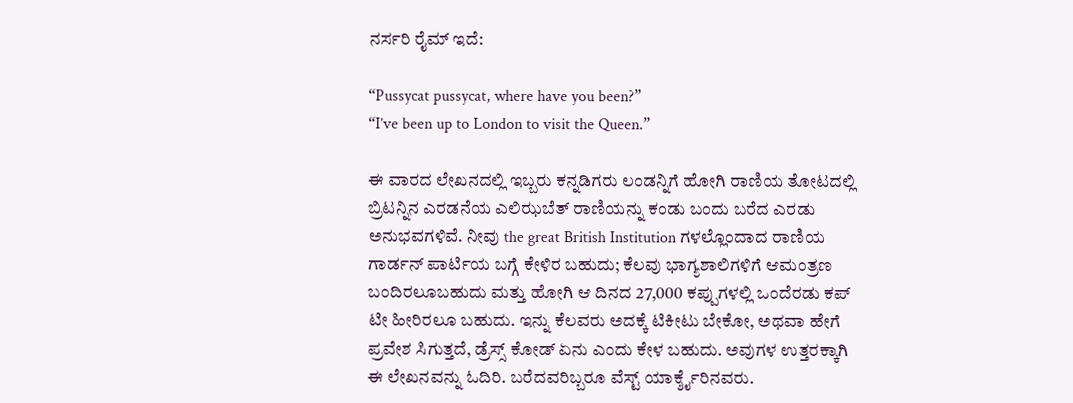ನರ್ಸರಿ ರೈಮ್ ಇದೆ:

“Pussycat pussycat, where have you been?”
“I’ve been up to London to visit the Queen.”

ಈ ವಾರದ ಲೇಖನದಲ್ಲಿ ಇಬ್ಬರು ಕನ್ನಡಿಗರು ಲಂಡನ್ನಿಗೆ ಹೋಗಿ ರಾಣಿಯ ತೋಟದಲ್ಲಿ ಬ್ರಿಟನ್ನಿನ ಎರಡನೆಯ ಎಲಿಝಬೆತ್ ರಾಣಿಯನ್ನು ಕಂಡು ಬಂದು ಬರೆದ ಎರಡು ಅನುಭವಗಳಿವೆ. ನೀವು the great British Institution ಗಳಲ್ಲೊಂದಾದ ರಾಣಿಯ ಗಾರ್ಡನ್ ಪಾರ್ಟಿಯ ಬಗ್ಗೆ ಕೇಳಿರ ಬಹುದು; ಕೆಲವು ಭಾಗ್ಯಶಾಲಿಗಳಿಗೆ ಆಮಂತ್ರಣ ಬಂದಿರಲೂಬಹುದು ಮತ್ತು ಹೋಗಿ ಆ ದಿನದ 27,000 ಕಪ್ಪುಗಳಲ್ಲಿ ಒಂದೆರಡು ಕಪ್ ಟೀ ಹೀರಿರಲೂ ಬಹುದು. ಇನ್ನು ಕೆಲವರು ಅದಕ್ಕೆ ಟಿಕೀಟು ಬೇಕೋ, ಅಥವಾ ಹೇಗೆ ಪ್ರವೇಶ ಸಿಗುತ್ತದೆ, ಡ್ರೆಸ್ಸ್ ಕೋಡ್ ಏನು ಎಂದು ಕೇಳ ಬಹುದು. ಅವುಗಳ ಉತ್ತರಕ್ಕಾಗಿ ಈ ಲೇಖನವನ್ನು ಓದಿರಿ. ಬರೆದವರಿಬ್ಬರೂ ವೆಸ್ಟ್ ಯಾರ್ಕ್ಶೈರಿನವರು.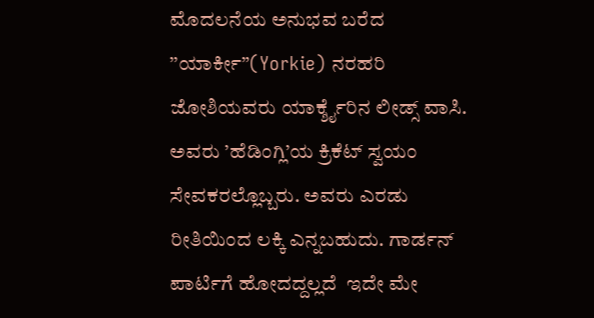ಮೊದಲನೆಯ ಅನುಭವ ಬರೆದ ’’ಯಾರ್ಕೀ”(Yorkie) ನರಹರಿ ಜೋಶಿಯವರು ಯಾರ್ಕ್ಶೈರಿನ ಲೀಡ್ಸ್ ವಾಸಿ. ಅವರು ’ಹೆಡಿಂಗ್ಲಿ’ಯ ಕ್ರಿಕೆಟ್ ಸ್ವಯಂ ಸೇವಕರಲ್ಲೊಬ್ಬರು. ಅವರು ಎರಡು ರೀತಿಯಿಂದ ಲಕ್ಕಿ ಎನ್ನಬಹುದು. ಗಾರ್ಡನ್ ಪಾರ್ಟಿಗೆ ಹೋದದ್ದಲ್ಲದೆ  ಇದೇ ಮೇ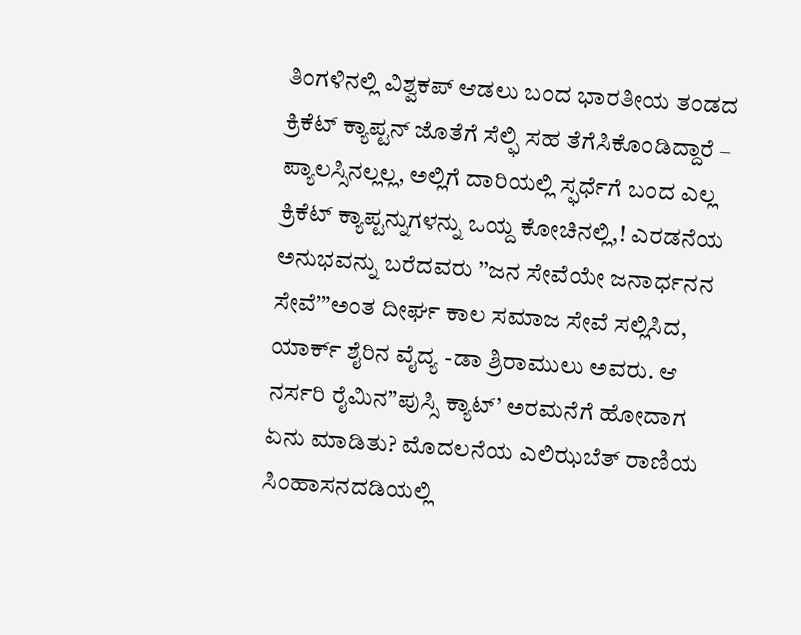ತಿಂಗಳಿನಲ್ಲಿ ವಿಶ್ವಕಪ್ ಆಡಲು ಬಂದ ಭಾರತೀಯ ತಂಡದ ಕ್ರಿಕೆಟ್ ಕ್ಯಾಪ್ಟನ್ ಜೊತೆಗೆ ಸೆಲ್ಫಿ ಸಹ ತೆಗೆಸಿಕೊಂಡಿದ್ದಾರೆ – ಪ್ಯಾಲಸ್ಸಿನಲ್ಲಲ್ಲ, ಅಲ್ಲಿಗೆ ದಾರಿಯಲ್ಲಿ ಸ್ಫರ್ಧೆಗೆ ಬಂದ ಎಲ್ಲ ಕ್ರಿಕೆಟ್ ಕ್ಯಾಪ್ಟನ್ನುಗಳನ್ನು ಒಯ್ದ ಕೋಚಿನಲ್ಲಿ,! ಎರಡನೆಯ ಅನುಭವನ್ನು ಬರೆದವರು ’’ಜನ ಸೇವೆಯೇ ಜನಾರ್ಧನನ ಸೇವೆ’”ಅಂತ ದೀರ್ಘ ಕಾಲ ಸಮಾಜ ಸೇವೆ ಸಲ್ಲಿಸಿದ, ಯಾರ್ಕ್ ಶೈರಿನ ವೈದ್ಯ -ಡಾ ಶ್ರಿರಾಮುಲು ಅವರು. ಆ ನರ್ಸರಿ ರೈಮಿನ”ಪುಸ್ಸಿ ಕ್ಯಾಟ್’ ಅರಮನೆಗೆ ಹೋದಾಗ ಏನು ಮಾಡಿತು? ಮೊದಲನೆಯ ಎಲಿಝಬೆತ್ ರಾಣಿಯ ಸಿಂಹಾಸನದಡಿಯಲ್ಲಿ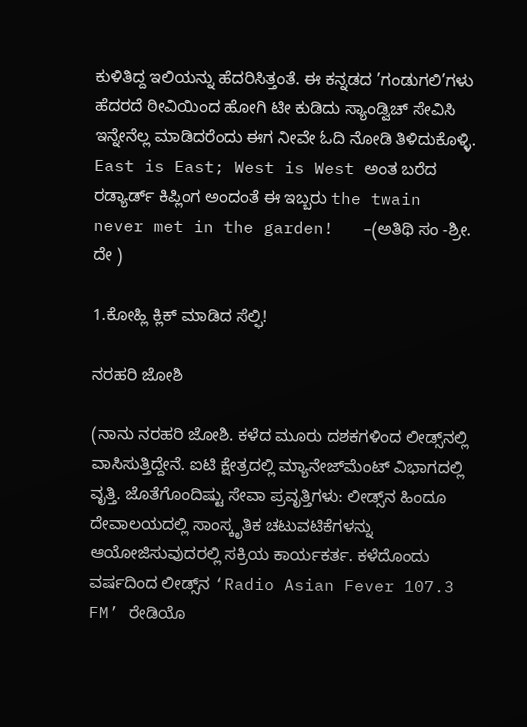ಕುಳಿತಿದ್ದ ಇಲಿಯನ್ನು ಹೆದರಿಸಿತ್ತಂತೆ. ಈ ಕನ್ನಡದ ’ಗಂಡುಗಲಿ’ಗಳು ಹೆದರದೆ ಠೀವಿಯಿಂದ ಹೋಗಿ ಟೀ ಕುಡಿದು ಸ್ಯಾಂಡ್ವಿಚ್ ಸೇವಿಸಿ ಇನ್ನೇನೆಲ್ಲ ಮಾಡಿದರೆಂದು ಈಗ ನೀವೇ ಓದಿ ನೋಡಿ ತಿಳಿದುಕೊಳ್ಳಿ. East is East; West is West ಅಂತ ಬರೆದ ರಡ್ಯಾರ್ಡ್ ಕಿಪ್ಲಿಂಗ ಅಂದಂತೆ ಈ ಇಬ್ಬರು the twain never met in the garden!   –(ಅತಿಥಿ ಸಂ -ಶ್ರೀ. ದೇ )

1.ಕೋಹ್ಲಿ ಕ್ಲಿಕ್ ಮಾಡಿದ ಸೆಲ್ಫಿ!

ನರಹರಿ ಜೋಶಿ

(ನಾನು ನರಹರಿ ಜೋಶಿ. ಕಳೆದ ಮೂರು ದಶಕಗಳಿಂದ ಲೀಡ್ಸ್‌ನಲ್ಲಿ ವಾಸಿಸುತ್ತಿದ್ದೇನೆ. ಐಟಿ ಕ್ಷೇತ್ರದಲ್ಲಿ ಮ್ಯಾನೇಜ್‍‌ಮೆಂಟ್ ವಿಭಾಗದಲ್ಲಿ ವೃತ್ತಿ. ಜೊತೆಗೊಂದಿಷ್ಟು ಸೇವಾ ಪ್ರವೃತ್ತಿಗಳು: ಲೀಡ್ಸ್‌ನ ಹಿಂದೂ ದೇವಾಲಯದಲ್ಲಿ ಸಾಂಸ್ಕೃತಿಕ ಚಟುವಟಿಕೆಗಳನ್ನು ಆಯೋಜಿಸುವುದರಲ್ಲಿ ಸಕ್ರಿಯ ಕಾರ್ಯಕರ್ತ. ಕಳೆದೊಂದು ವರ್ಷದಿಂದ ಲೀಡ್ಸ್‌ನ ‘Radio Asian Fever 107.3 FM’ ರೇಡಿಯೊ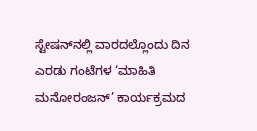ಸ್ಟೇಷನ್‌ನಲ್ಲಿ ವಾರದಲ್ಲೊಂದು ದಿನ ಎರಡು ಗಂಟೆಗಳ ‘ಮಾಹಿತಿ ಮನೋರಂಜನ್’ ಕಾರ್ಯಕ್ರಮದ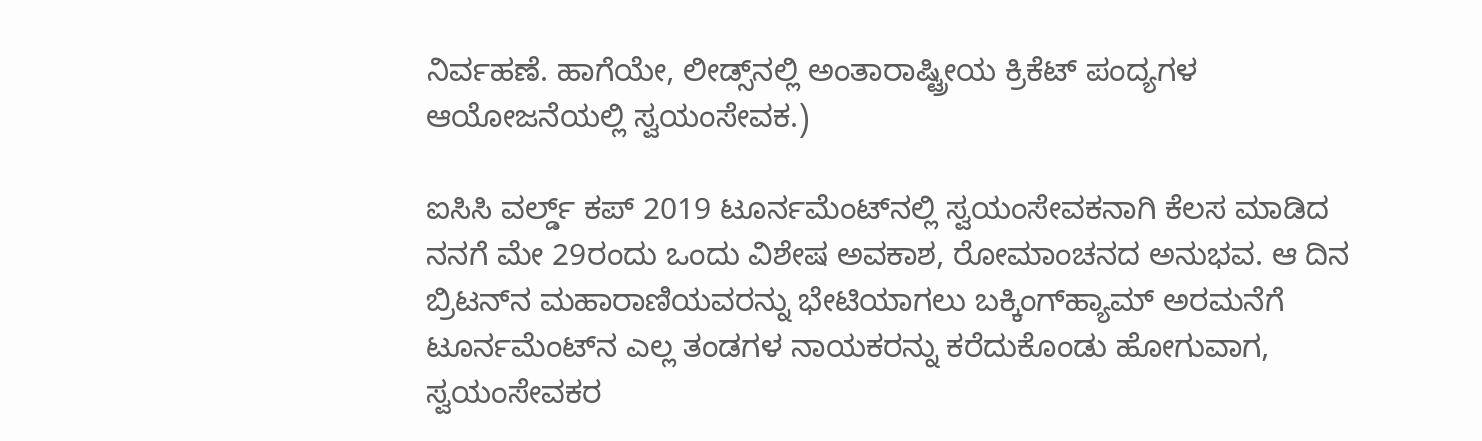ನಿರ್ವಹಣೆ. ಹಾಗೆಯೇ, ಲೀಡ್ಸ್‌ನಲ್ಲಿ ಅಂತಾರಾಷ್ಟ್ರೀಯ ಕ್ರಿಕೆಟ್ ಪಂದ್ಯಗಳ ಆಯೋಜನೆಯಲ್ಲಿ ಸ್ವಯಂಸೇವಕ.)

ಐಸಿಸಿ ವರ್ಲ್ಡ್ ಕಪ್ 2019 ಟೂರ್ನಮೆಂಟ್‌ನಲ್ಲಿ ಸ್ವಯಂಸೇವಕನಾಗಿ ಕೆಲಸ ಮಾಡಿದ ನನಗೆ ಮೇ 29ರಂದು ಒಂದು ವಿಶೇಷ ಅವಕಾಶ, ರೋಮಾಂಚನದ ಅನುಭವ. ಆ ದಿನ ಬ್ರಿಟನ್‌ನ ಮಹಾರಾಣಿಯವರನ್ನು ಭೇಟಿಯಾಗಲು ಬಕ್ಕಿಂಗ್‍ಹ್ಯಾಮ್ ಅರಮನೆಗೆ ಟೂರ್ನಮೆಂಟ್‌ನ ಎಲ್ಲ ತಂಡಗಳ ನಾಯಕರನ್ನು ಕರೆದುಕೊಂಡು ಹೋಗುವಾಗ, ಸ್ವಯಂಸೇವಕರ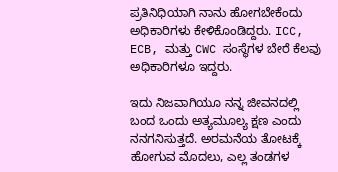ಪ್ರತಿನಿಧಿಯಾಗಿ ನಾನು ಹೋಗಬೇಕೆಂದು ಅಧಿಕಾರಿಗಳು ಕೇಳಿಕೊಂಡಿದ್ದರು. ICC, ECB, ಮತ್ತು CWC ಸಂಸ್ಥೆಗಳ ಬೇರೆ ಕೆಲವು ಅಧಿಕಾರಿಗಳೂ ಇದ್ದರು.

ಇದು ನಿಜವಾಗಿಯೂ ನನ್ನ ಜೀವನದಲ್ಲಿ ಬಂದ ಒಂದು ಅತ್ಯಮೂಲ್ಯ ಕ್ಷಣ ಎಂದು ನನಗನಿಸುತ್ತದೆ. ಅರಮನೆಯ ತೋಟಕ್ಕೆ ಹೋಗುವ ಮೊದಲು, ಎಲ್ಲ ತಂಡಗಳ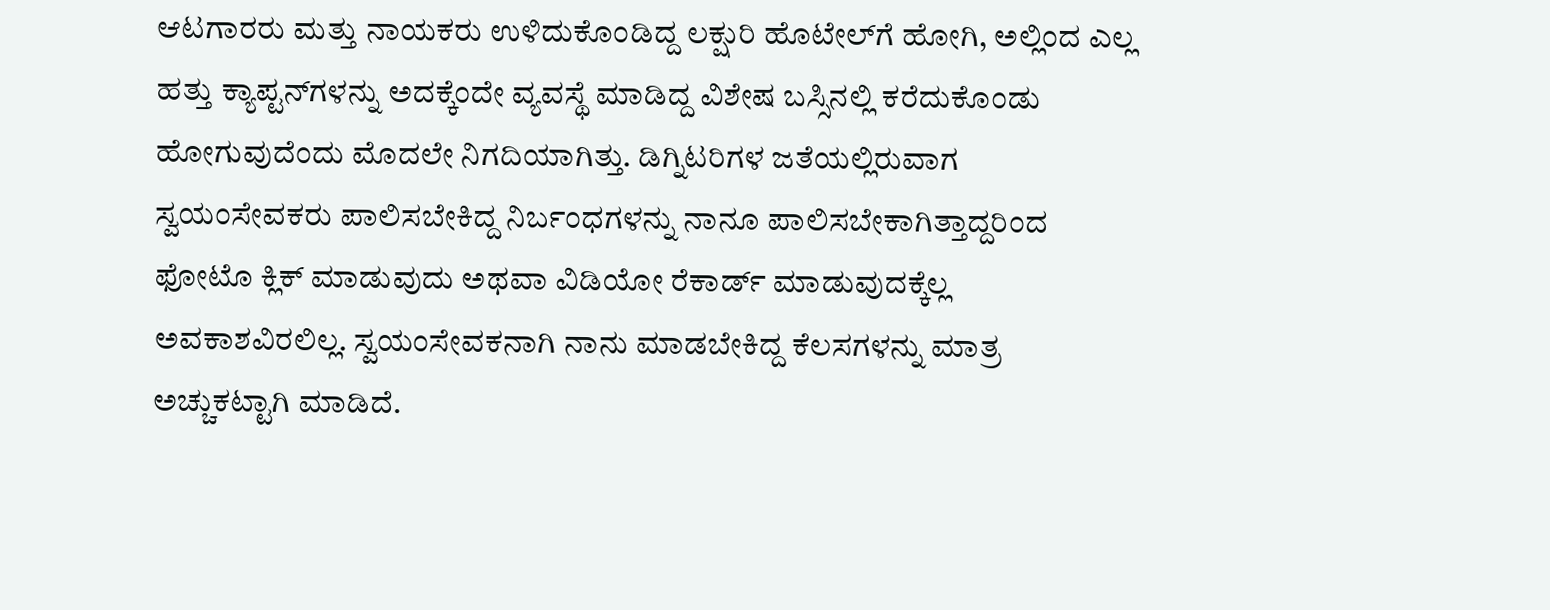ಆಟಗಾರರು ಮತ್ತು ನಾಯಕರು ಉಳಿದುಕೊಂಡಿದ್ದ ಲಕ್ಷುರಿ ಹೊಟೇಲ್‌ಗೆ ಹೋಗಿ, ಅಲ್ಲಿಂದ ಎಲ್ಲ ಹತ್ತು ಕ್ಯಾಪ್ಟನ್‌ಗಳನ್ನು ಅದಕ್ಕೆಂದೇ ವ್ಯವಸ್ಥೆ ಮಾಡಿದ್ದ ವಿಶೇಷ ಬಸ್ಸಿನಲ್ಲಿ ಕರೆದುಕೊಂಡು ಹೋಗುವುದೆಂದು ಮೊದಲೇ ನಿಗದಿಯಾಗಿತ್ತು. ಡಿಗ್ನಿಟರಿಗಳ ಜತೆಯಲ್ಲಿರುವಾಗ ಸ್ವಯಂಸೇವಕರು ಪಾಲಿಸಬೇಕಿದ್ದ ನಿರ್ಬಂಧಗಳನ್ನು ನಾನೂ ಪಾಲಿಸಬೇಕಾಗಿತ್ತಾದ್ದರಿಂದ ಫೋಟೊ ಕ್ಲಿಕ್ ಮಾಡುವುದು ಅಥವಾ ವಿಡಿಯೋ ರೆಕಾರ್ಡ್ ಮಾಡುವುದಕ್ಕೆಲ್ಲ ಅವಕಾಶವಿರಲಿಲ್ಲ. ಸ್ವಯಂಸೇವಕನಾಗಿ ನಾನು ಮಾಡಬೇಕಿದ್ದ ಕೆಲಸಗಳನ್ನು ಮಾತ್ರ ಅಚ್ಚುಕಟ್ಟಾಗಿ ಮಾಡಿದೆ.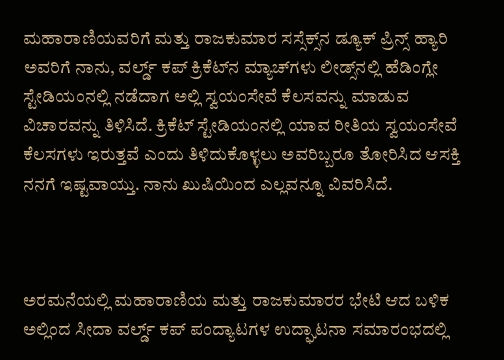ಮಹಾರಾಣಿಯವರಿಗೆ ಮತ್ತು ರಾಜಕುಮಾರ ಸಸ್ಸೆಕ್ಸ್‌ನ ಡ್ಯೂಕ್ ಪ್ರಿನ್ಸ್ ಹ್ಯಾರಿ ಅವರಿಗೆ ನಾನು, ವರ್ಲ್ಡ್ ಕಪ್ ಕ್ರಿಕೆಟ್‌ನ ಮ್ಯಾಚ್‌ಗಳು ಲೀಡ್ಸ್‌ನಲ್ಲಿ ಹೆಡಿಂಗ್ಲೇ ಸ್ಟೇಡಿಯಂ‌ನಲ್ಲಿ ನಡೆದಾಗ ಅಲ್ಲಿ ಸ್ವಯಂಸೇವೆ ಕೆಲಸವನ್ನು ಮಾಡುವ ವಿಚಾರವನ್ನು ತಿಳಿಸಿದೆ. ಕ್ರಿಕೆಟ್ ಸ್ಟೇಡಿಯಂ‌ನಲ್ಲಿ ಯಾವ ರೀತಿಯ ಸ್ವಯಂಸೇವೆ ಕೆಲಸಗಳು ಇರುತ್ತವೆ ಎಂದು ತಿಳಿದುಕೊಳ್ಳಲು ಅವರಿಬ್ಬರೂ ತೋರಿಸಿದ ಆಸಕ್ತಿ ನನಗೆ ಇಷ್ಟವಾಯ್ತು. ನಾನು ಖುಷಿಯಿಂದ ಎಲ್ಲವನ್ನೂ ವಿವರಿಸಿದೆ.



ಅರಮನೆಯಲ್ಲಿ ಮಹಾರಾಣಿಯ ಮತ್ತು ರಾಜಕುಮಾರರ ಭೇಟಿ ಆದ ಬಳಿಕ ಅಲ್ಲಿಂದ ಸೀದಾ ವರ್ಲ್ಡ್ ಕಪ್ ಪಂದ್ಯಾಟಗಳ ಉದ್ಘಾಟನಾ ಸಮಾರಂಭದಲ್ಲಿ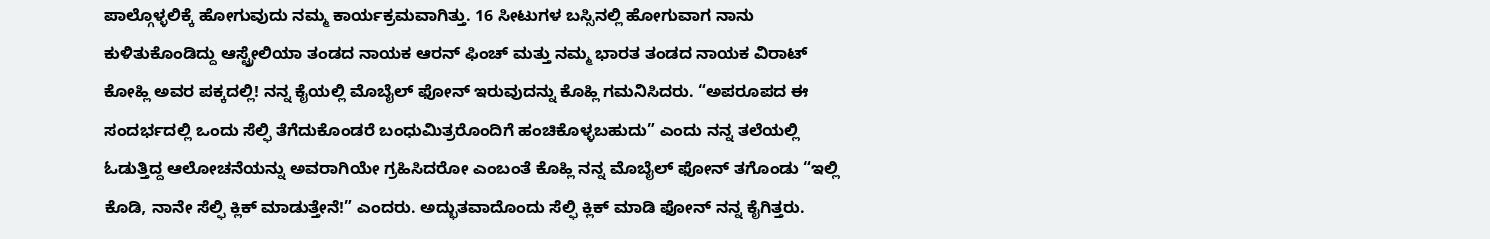ಪಾಲ್ಗೊಳ್ಳಲಿಕ್ಕೆ ಹೋಗುವುದು ನಮ್ಮ ಕಾರ್ಯಕ್ರಮವಾಗಿತ್ತು. 16 ಸೀಟುಗಳ ಬಸ್ಸಿನಲ್ಲಿ ಹೋಗುವಾಗ ನಾನು ಕುಳಿತುಕೊಂಡಿದ್ದು ಆಸ್ಟ್ರೇಲಿಯಾ ತಂಡದ ನಾಯಕ ಆರನ್ ಫಿಂಚ್ ಮತ್ತು ನಮ್ಮ ಭಾರತ ತಂಡದ ನಾಯಕ ವಿರಾಟ್ ಕೋಹ್ಲಿ ಅವರ ಪಕ್ಕದಲ್ಲಿ! ನನ್ನ ಕೈಯಲ್ಲಿ ಮೊಬೈಲ್ ಫೋನ್ ಇರುವುದನ್ನು ಕೊಹ್ಲಿ ಗಮನಿಸಿದರು. “ಅಪರೂಪದ ಈ ಸಂದರ್ಭದಲ್ಲಿ ಒಂದು ಸೆಲ್ಫಿ ತೆಗೆದುಕೊಂಡರೆ ಬಂಧುಮಿತ್ರರೊಂದಿಗೆ ಹಂಚಿಕೊಳ್ಳಬಹುದು” ಎಂದು ನನ್ನ ತಲೆಯಲ್ಲಿ ಓಡುತ್ತಿದ್ದ ಆಲೋಚನೆಯನ್ನು ಅವರಾಗಿಯೇ ಗ್ರಹಿಸಿದರೋ ಎಂಬಂತೆ ಕೊಹ್ಲಿ ನನ್ನ ಮೊಬೈಲ್ ಫೋನ್ ತಗೊಂಡು “ಇಲ್ಲಿ ಕೊಡಿ, ನಾನೇ ಸೆಲ್ಫಿ ಕ್ಲಿಕ್ ಮಾಡುತ್ತೇನೆ!” ಎಂದರು. ಅದ್ಭುತವಾದೊಂದು ಸೆಲ್ಫಿ ಕ್ಲಿಕ್ ಮಾಡಿ ಫೋನ್ ನನ್ನ ಕೈಗಿತ್ತರು.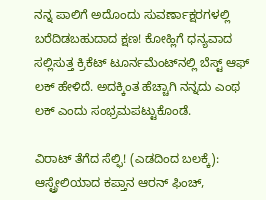ನನ್ನ ಪಾಲಿಗೆ ಅದೊಂದು ಸುವರ್ಣಾಕ್ಷರಗಳಲ್ಲಿ ಬರೆದಿಡಬಹುದಾದ ಕ್ಷಣ! ಕೋಹ್ಲಿಗೆ ಧನ್ಯವಾದ ಸಲ್ಲಿಸುತ್ತ ಕ್ರಿಕೆಟ್ ಟೂರ್ನಮೆಂಟ್‌ನಲ್ಲಿ ಬೆಸ್ಟ್ ಆಫ್ ಲಕ್ ಹೇಳಿದೆ. ಅದಕ್ಕಿಂತ ಹೆಚ್ಚಾಗಿ ನನ್ನದು ಎಂಥ ಲಕ್ ಎಂದು ಸಂಭ್ರಮಪಟ್ಟುಕೊಂಡೆ.

ವಿರಾಟ್ ತೆಗೆದ ಸೆಲ್ಫಿ! (ಎಡದಿಂದ ಬಲಕ್ಕೆ): ಆಸ್ಟ್ರೇಲಿಯಾದ ಕಪ್ತಾನ ಆರನ್ ಫಿಂಚ್,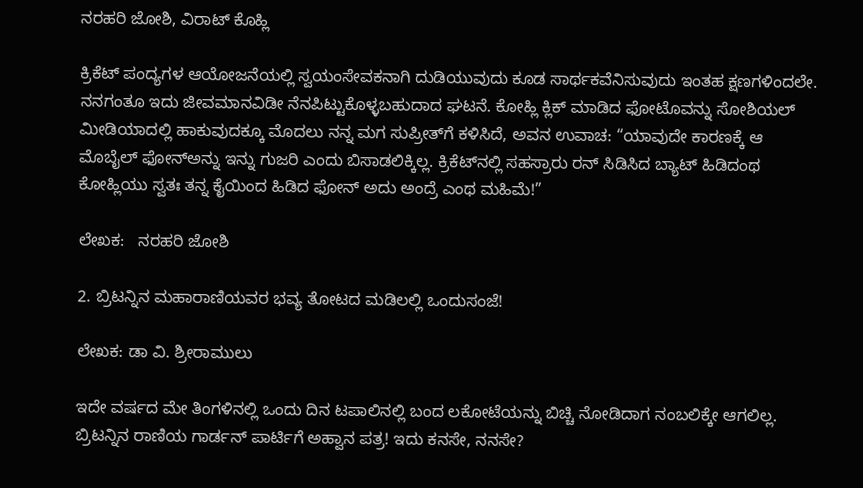ನರಹರಿ ಜೋಶಿ, ವಿರಾಟ್ ಕೊಹ್ಲಿ

ಕ್ರಿಕೆಟ್ ಪಂದ್ಯಗಳ ಆಯೋಜನೆಯಲ್ಲಿ ಸ್ವಯಂಸೇವಕನಾಗಿ ದುಡಿಯುವುದು ಕೂಡ ಸಾರ್ಥಕವೆನಿಸುವುದು ಇಂತಹ ಕ್ಷಣಗಳಿಂದಲೇ. ನನಗಂತೂ ಇದು ಜೀವಮಾನವಿಡೀ ನೆನಪಿಟ್ಟುಕೊಳ್ಳಬಹುದಾದ ಘಟನೆ. ಕೋಹ್ಲಿ ಕ್ಲಿಕ್ ಮಾಡಿದ ಫೋಟೊವನ್ನು ಸೋಶಿಯಲ್ ಮೀಡಿಯಾದಲ್ಲಿ ಹಾಕುವುದಕ್ಕೂ ಮೊದಲು ನನ್ನ ಮಗ ಸುಪ್ರೀತ್‌ಗೆ ಕಳಿಸಿದೆ, ಅವನ ಉವಾಚ: “ಯಾವುದೇ ಕಾರಣಕ್ಕೆ ಆ ಮೊಬೈಲ್ ಫೋನ್‌ಅನ್ನು ಇನ್ನು ಗುಜರಿ ಎಂದು ಬಿಸಾಡಲಿಕ್ಕಿಲ್ಲ. ಕ್ರಿಕೆಟ್‌ನಲ್ಲಿ ಸಹಸ್ರಾರು ರನ್ ಸಿಡಿಸಿದ ಬ್ಯಾಟ್ ಹಿಡಿದಂಥ ಕೋಹ್ಲಿಯು ಸ್ವತಃ ತನ್ನ ಕೈಯಿಂದ ಹಿಡಿದ ಫೋನ್ ಅದು ಅಂದ್ರೆ ಎಂಥ ಮಹಿಮೆ!”

ಲೇಖಕ:   ನರಹರಿ ಜೋಶಿ

2. ಬ್ರಿಟನ್ನಿನ ಮಹಾರಾಣಿಯವರ ಭವ್ಯ ತೋಟದ ಮಡಿಲಲ್ಲಿ ಒಂದುಸಂಜೆ!

ಲೇಖಕ: ಡಾ ವಿ. ಶ್ರೀರಾಮುಲು

ಇದೇ ವರ್ಷದ ಮೇ ತಿಂಗಳಿನಲ್ಲಿ ಒಂದು ದಿನ ಟಪಾಲಿನಲ್ಲಿ ಬಂದ ಲಕೋಟೆಯನ್ನು ಬಿಚ್ಚಿ ನೋಡಿದಾಗ ನಂಬಲಿಕ್ಕೇ ಆಗಲಿಲ್ಲ. ಬ್ರಿಟನ್ನಿನ ರಾಣಿಯ ಗಾರ್ಡನ್ ಪಾರ್ಟಿಗೆ ಅಹ್ವಾನ ಪತ್ರ! ಇದು ಕನಸೇ, ನನಸೇ?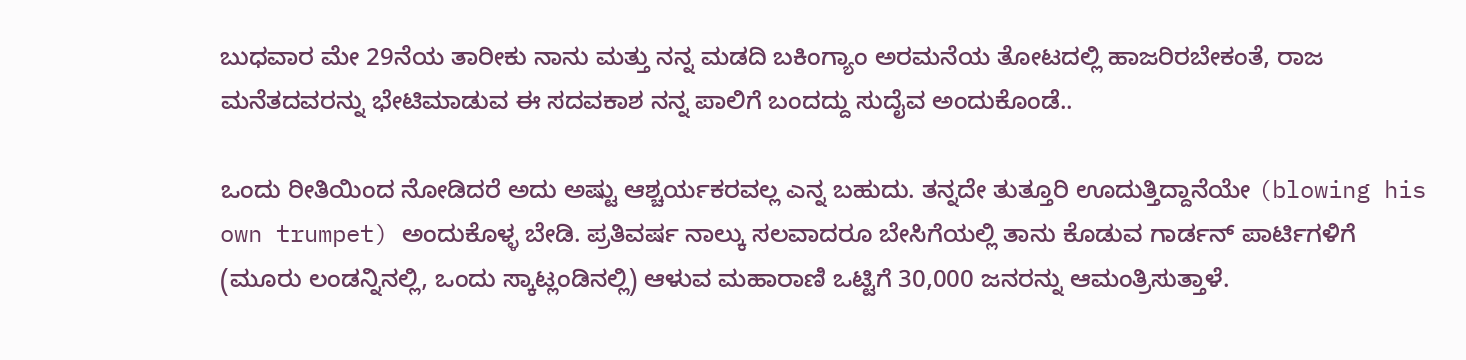ಬುಧವಾರ ಮೇ 29ನೆಯ ತಾರೀಕು ನಾನು ಮತ್ತು ನನ್ನ ಮಡದಿ ಬಕಿಂಗ್ಯಾಂ ಅರಮನೆಯ ತೋಟದಲ್ಲಿ ಹಾಜರಿರಬೇಕಂತೆ, ರಾಜ ಮನೆತದವರನ್ನು ಭೇಟಿಮಾಡುವ ಈ ಸದವಕಾಶ ನನ್ನ ಪಾಲಿಗೆ ಬಂದದ್ದು ಸುದೈವ ಅಂದುಕೊಂಡೆ..

ಒಂದು ರೀತಿಯಿಂದ ನೋಡಿದರೆ ಅದು ಅಷ್ಟು ಆಶ್ಚರ್ಯಕರವಲ್ಲ ಎನ್ನ ಬಹುದು. ತನ್ನದೇ ತುತ್ತೂರಿ ಊದುತ್ತಿದ್ದಾನೆಯೇ (blowing his own trumpet) ಅಂದುಕೊಳ್ಳ ಬೇಡಿ. ಪ್ರತಿವರ್ಷ ನಾಲ್ಕು ಸಲವಾದರೂ ಬೇಸಿಗೆಯಲ್ಲಿ ತಾನು ಕೊಡುವ ಗಾರ್ಡನ್ ಪಾರ್ಟಿಗಳಿಗೆ (ಮೂರು ಲಂಡನ್ನಿನಲ್ಲಿ, ಒಂದು ಸ್ಕಾಟ್ಲಂಡಿನಲ್ಲಿ) ಆಳುವ ಮಹಾರಾಣಿ ಒಟ್ಟಿಗೆ 30,000 ಜನರನ್ನು ಆಮಂತ್ರಿಸುತ್ತಾಳೆ.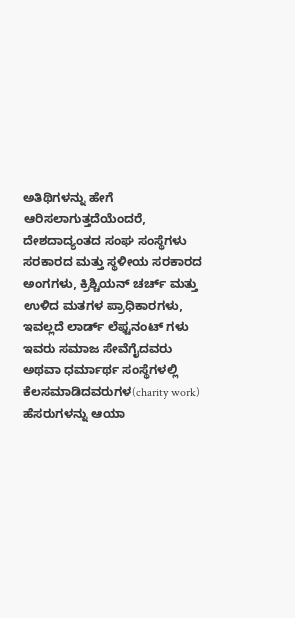ಅತಿಥಿಗಳನ್ನು ಹೇಗೆ ಆರಿಸಲಾಗುತ್ತದೆಯೆಂದರೆ, ದೇಶದಾದ್ಯಂತದ ಸಂಘ ಸಂಸ್ಥೆಗಳು ಸರಕಾರದ ಮತ್ತು ಸ್ಥಳೀಯ ಸರಕಾರದ ಅಂಗಗಳು, ಕ್ರಿಶ್ಚಿಯನ್ ಚರ್ಚ್ ಮತ್ತು ಉಳಿದ ಮತಗಳ ಪ್ರಾಧಿಕಾರಗಳು, ಇವಲ್ಲದೆ ಲಾರ್ಡ್ ಲೆಫ್ಟನಂಟ್ ಗಳು ಇವರು ಸಮಾಜ ಸೇವೆಗೈದವರು ಅಥವಾ ಧರ್ಮಾರ್ಥ ಸಂಸ್ಥೆಗಳಲ್ಲಿ ಕೆಲಸಮಾಡಿದವರುಗಳ(charity work) ಹೆಸರುಗಳನ್ನು ಆಯಾ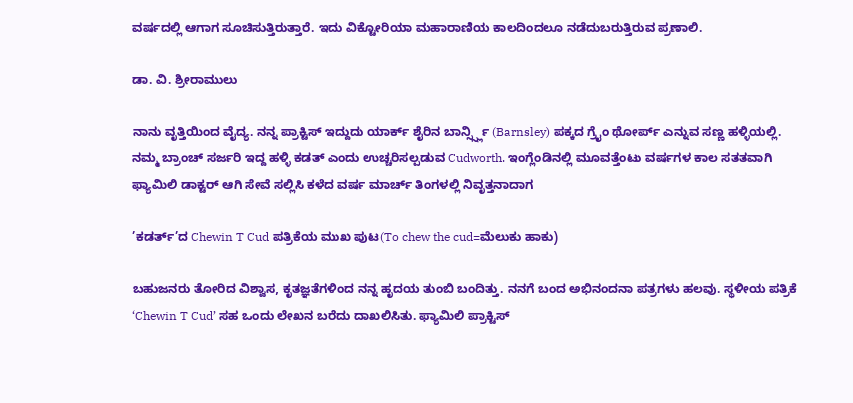ವರ್ಷದಲ್ಲಿ ಆಗಾಗ ಸೂಚಿಸುತ್ತಿರುತ್ತಾರೆ. ಇದು ವಿಕ್ಟೋರಿಯಾ ಮಹಾರಾಣಿಯ ಕಾಲದಿಂದಲೂ ನಡೆದುಬರುತ್ತಿರುವ ಪ್ರಣಾಲಿ.

ಡಾ. ವಿ. ಶ್ರೀರಾಮುಲು

ನಾನು ವೃತ್ತಿಯಿಂದ ವೈದ್ಯ. ನನ್ನ ಪ್ರಾಕ್ಟಿಸ್ ಇದ್ದುದು ಯಾರ್ಕ್ ಶೈರಿನ ಬಾರ್ನ್ಸ್ಸ್ಲಿ (Barnsley) ಪಕ್ಕದ ಗ್ರೈಂ ಥೋರ್ಪ್ ಎನ್ನುವ ಸಣ್ಣ ಹಳ್ಳಿಯಲ್ಲಿ. ನಮ್ಮ ಬ್ರಾಂಚ್ ಸರ್ಜರಿ ಇದ್ದ ಹಳ್ಳಿ ಕಡತ್ ಎಂದು ಉಚ್ಚರಿಸಲ್ಪಡುವ Cudworth. ಇಂಗ್ಲೆಂಡಿನಲ್ಲಿ ಮೂವತ್ತೆಂಟು ವರ್ಷಗಳ ಕಾಲ ಸತತವಾಗಿ ಫ್ಯಾಮಿಲಿ ಡಾಕ್ಟರ್ ಆಗಿ ಸೇವೆ ಸಲ್ಲಿಸಿ ಕಳೆದ ವರ್ಷ ಮಾರ್ಚ್ ತಿಂಗಳಲ್ಲಿ ನಿವೃತ್ತನಾದಾಗ

’ಕಡರ್ತ್’ದ Chewin T Cud ಪತ್ರಿಕೆಯ ಮುಖ ಪುಟ(To chew the cud=ಮೆಲುಕು ಹಾಕು)

ಬಹುಜನರು ತೋರಿದ ವಿಶ್ವಾಸ, ಕೃತಜ್ಞತೆಗಳಿಂದ ನನ್ನ ಹೃದಯ ತುಂಬಿ ಬಂದಿತ್ತು. ನನಗೆ ಬಂದ ಅಭಿನಂದನಾ ಪತ್ರಗಳು ಹಲವು. ಸ್ಥಳೀಯ ಪತ್ರಿಕೆ ‘Chewin T Cud’ ಸಹ ಒಂದು ಲೇಖನ ಬರೆದು ದಾಖಲಿಸಿತು. ಫ್ಯಾಮಿಲಿ ಪ್ರಾಕ್ಟಿಸ್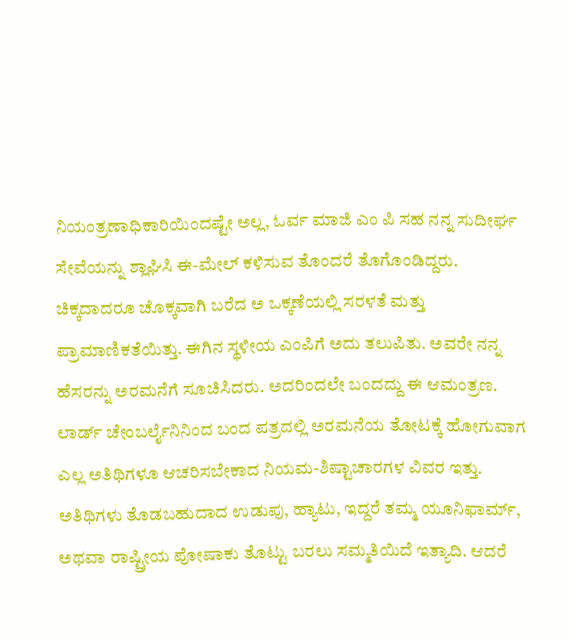ನಿಯಂತ್ರಣಾಧಿಕಾರಿಯಿಂದಷ್ಟೇ ಅಲ್ಲ, ಓರ್ವ ಮಾಜಿ ಎಂ ಪಿ ಸಹ ನನ್ನ ಸುದೀರ್ಘ ಸೇವೆಯನ್ನು ಶ್ಲಾಘಿಸಿ ಈ-ಮೇಲ್ ಕಳಿಸುವ ತೊಂದರೆ ತೊಗೊಂಡಿದ್ದರು. ಚಿಕ್ಕದಾದರೂ ಚೊಕ್ಕವಾಗಿ ಬರೆದ ಅ ಒಕ್ಕಣೆಯಲ್ಲಿ ಸರಳತೆ ಮತ್ತು ಪ್ರಾಮಾಣಿಕತೆಯಿತ್ತು. ಈಗಿನ ಸ್ಥಳೀಯ ಎಂಪಿಗೆ ಅದು ತಲುಪಿತು. ಅವರೇ ನನ್ನ ಹೆಸರನ್ನು ಅರಮನೆಗೆ ಸೂಚಿಸಿದರು. ಅದರಿಂದಲೇ ಬಂದದ್ದು ಈ ಆಮಂತ್ರಣ. ಲಾರ್ಡ್ ಚೇಂಬರ್ಲೈನಿನಿಂದ ಬಂದ ಪತ್ರದಲ್ಲಿ ಅರಮನೆಯ ತೋಟಕ್ಕೆ ಹೋಗುವಾಗ ಎಲ್ಲ ಅತಿಥಿಗಳೂ ಆಚರಿಸಬೇಕಾದ ನಿಯಮ-ಶಿಷ್ಟಾಚಾರಗಳ ವಿವರ ಇತ್ತು. ಅತಿಥಿಗಳು ತೊಡಬಹುದಾದ ಉಡುಪು, ಹ್ಯಾಟು, ಇದ್ದರೆ ತಮ್ಮ ಯೂನಿಫಾರ್ಮ್, ಅಥವಾ ರಾಷ್ಟ್ರೀಯ ಪೋಷಾಕು ತೊಟ್ಟು ಬರಲು ಸಮ್ಮತಿಯಿದೆ ಇತ್ಯಾದಿ. ಆದರೆ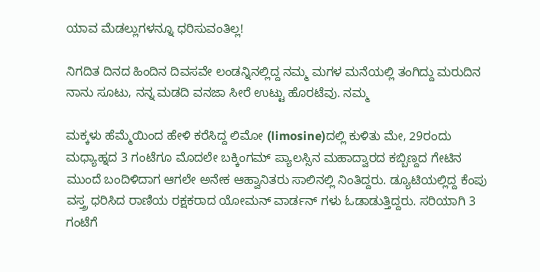ಯಾವ ಮೆಡಲ್ಲುಗಳನ್ನೂ ಧರಿಸುವಂತಿಲ್ಲ!

ನಿಗದಿತ ದಿನದ ಹಿಂದಿನ ದಿವಸವೇ ಲಂಡನ್ನಿನಲ್ಲಿದ್ದ ನಮ್ಮ ಮಗಳ ಮನೆಯಲ್ಲಿ ತಂಗಿದ್ದು ಮರುದಿನ ನಾನು ಸೂಟು, ನನ್ನ ಮಡದಿ ವನಜಾ ಸೀರೆ ಉಟ್ಟು ಹೊರಟೆವು. ನಮ್ಮ

ಮಕ್ಕಳು ಹೆಮ್ಮೆಯಿಂದ ಹೇಳಿ ಕರೆಸಿದ್ದ ಲಿಮೋ (limosine)ದಲ್ಲಿ ಕುಳಿತು ಮೇ, 29ರಂದು ಮಧ್ಯಾಹ್ನದ 3 ಗಂಟೆಗೂ ಮೊದಲೇ ಬಕ್ಕಿಂಗಮ್ ಪ್ಯಾಲಸ್ಸಿನ ಮಹಾದ್ವಾರದ ಕಬ್ಬಿಣ್ದದ ಗೇಟಿನ ಮುಂದೆ ಬಂದಿಳಿದಾಗ ಆಗಲೇ ಅನೇಕ ಆಹ್ವಾನಿತರು ಸಾಲಿನಲ್ಲಿ ನಿಂತಿದ್ದರು. ಡ್ಯೂಟಿಯಲ್ಲಿದ್ದ ಕೆಂಪು ವಸ್ತ್ರ ಧರಿಸಿದ ರಾಣಿಯ ರಕ್ಷಕರಾದ ಯೋಮನ್ ವಾರ್ಡನ್ ಗಳು ಓಡಾಡುತ್ತಿದ್ದರು. ಸರಿಯಾಗಿ 3 ಗಂಟೆಗೆ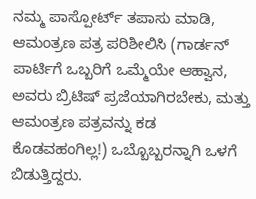ನಮ್ಮ ಪಾಸ್ಪೋರ್ಟ್ ತಪಾಸು ಮಾಡಿ, ಆಮಂತ್ರಣ ಪತ್ರ ಪರಿಶೀಲಿಸಿ (ಗಾರ್ಡನ್ ಪಾರ್ಟಿಗೆ ಒಬ್ಬರಿಗೆ ಒಮ್ಮೆಯೇ ಆಹ್ವಾನ, ಅವರು ಬ್ರಿಟಿಷ್ ಪ್ರಜೆಯಾಗಿರಬೇಕು, ಮತ್ತು ಆಮಂತ್ರಣ ಪತ್ರವನ್ನು ಕಡ ಕೊಡವಹಂಗಿಲ್ಲ!) ಒಬ್ಬೊಬ್ಬರನ್ನಾಗಿ ಒಳಗೆ ಬಿಡುತ್ತಿದ್ದರು.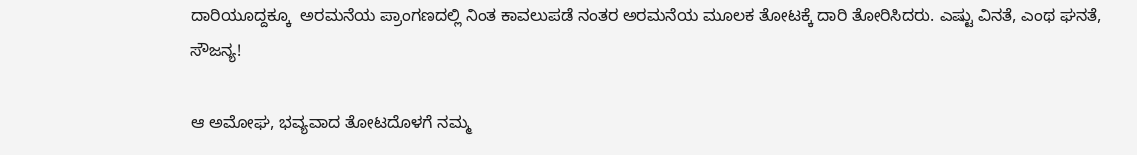ದಾರಿಯೂದ್ದಕ್ಕೂ  ಅರಮನೆಯ ಪ್ರಾಂಗಣದಲ್ಲಿ ನಿಂತ ಕಾವಲುಪಡೆ ನಂತರ ಅರಮನೆಯ ಮೂಲಕ ತೋಟಕ್ಕೆ ದಾರಿ ತೋರಿಸಿದರು. ಎಷ್ಟು ವಿನತೆ, ಎಂಥ ಘನತೆ, ಸೌಜನ್ಯ!

ಆ ಅಮೋಘ, ಭವ್ಯವಾದ ತೋಟದೊಳಗೆ ನಮ್ಮ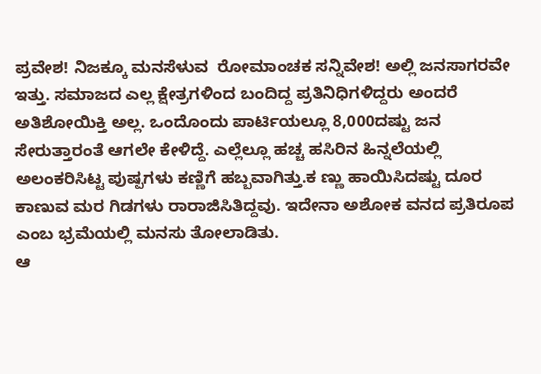ಪ್ರವೇಶ! ನಿಜಕ್ಕೂ ಮನಸೆಳುವ  ರೋಮಾಂಚಕ ಸನ್ನಿವೇಶ! ಅಲ್ಲಿ ಜನಸಾಗರವೇ ಇತ್ತು. ಸಮಾಜದ ಎಲ್ಲ ಕ್ಷೇತ್ರಗಳಿಂದ ಬಂದಿದ್ದ ಪ್ರತಿನಿಧಿಗಳಿದ್ದರು ಅಂದರೆ ಅತಿಶೋಯಿಕ್ತಿ ಅಲ್ಲ. ಒಂದೊಂದು ಪಾರ್ಟಿಯಲ್ಲೂ 8,000ದಷ್ಟು ಜನ ಸೇರುತ್ತಾರಂತೆ ಆಗಲೇ ಕೇಳಿದ್ದೆ. ಎಲ್ಲೆಲ್ಲೂ ಹಚ್ಚ ಹಸಿರಿನ ಹಿನ್ನಲೆಯಲ್ಲಿ ಅಲಂಕರಿಸಿಟ್ಟ ಪುಷ್ಪಗಳು ಕಣ್ಣಿಗೆ ಹಬ್ಬವಾಗಿತ್ತು.ಕ ಣ್ಣು ಹಾಯಿಸಿದಷ್ಟು ದೂರ ಕಾಣುವ ಮರ ಗಿಡಗಳು ರಾರಾಜಿಸಿತಿದ್ದವು. ಇದೇನಾ ಅಶೋಕ ವನದ ಪ್ರತಿರೂಪ ಎಂಬ ಭ್ರಮೆಯಲ್ಲಿ ಮನಸು ತೋಲಾಡಿತು.
ಆ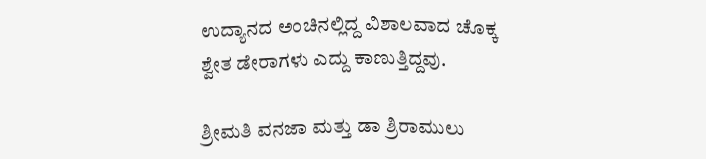ಉದ್ಯಾನದ ಅಂಚಿನಲ್ಲಿದ್ದ ವಿಶಾಲವಾದ ಚೊಕ್ಕ ಶ್ವೇತ ಡೇರಾಗಳು ಎದ್ದು ಕಾಣುತ್ತಿದ್ದವು.

ಶ್ರೀಮತಿ ವನಜಾ ಮತ್ತು ಡಾ ಶ್ರಿರಾಮುಲು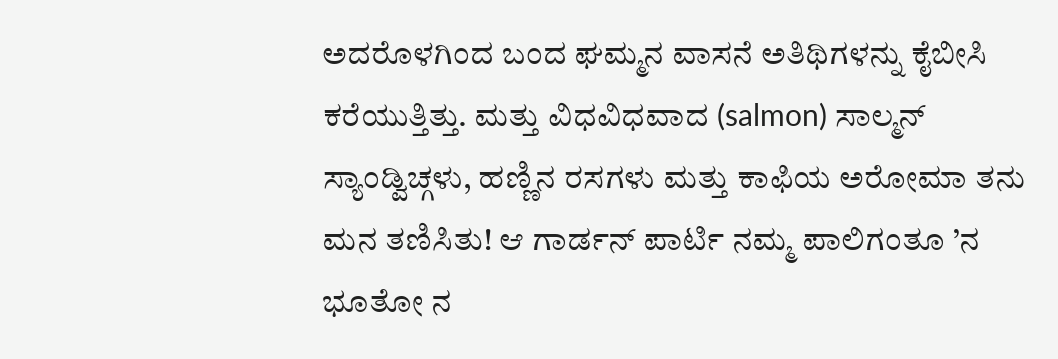ಅದರೊಳಗಿಂದ ಬಂದ ಘಮ್ಮನ ವಾಸನೆ ಅತಿಥಿಗಳನ್ನು ಕೈಬೀಸಿ ಕರೆಯುತ್ತಿತ್ತು. ಮತ್ತು ವಿಧವಿಧವಾದ (salmon) ಸಾಲ್ಮನ್ ಸ್ಯಾಂಡ್ವಿಚ್ಗಳು, ಹಣ್ಣಿನ ರಸಗಳು ಮತ್ತು ಕಾಫಿಯ ಅರೋಮಾ ತನು ಮನ ತಣಿಸಿತು! ಆ ಗಾರ್ಡನ್ ಪಾರ್ಟಿ ನಮ್ಮ ಪಾಲಿಗಂತೂ ’ನ ಭೂತೋ ನ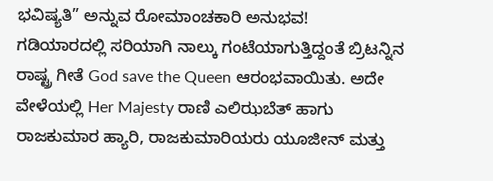ಭವಿಷ್ಯತಿ” ಅನ್ನುವ ರೋಮಾಂಚಕಾರಿ ಅನುಭವ!
ಗಡಿಯಾರದಲ್ಲಿ ಸರಿಯಾಗಿ ನಾಲ್ಕು ಗಂಟೆಯಾಗುತ್ತಿದ್ದಂತೆ ಬ್ರಿಟನ್ನಿನ ರಾಷ್ಟ್ರ ಗೀತೆ God save the Queen ಆರಂಭವಾಯಿತು. ಅದೇ ವೇಳೆಯಲ್ಲಿ Her Majesty ರಾಣಿ ಎಲಿಝಬೆತ್ ಹಾಗು ರಾಜಕುಮಾರ ಹ್ಯಾರಿ, ರಾಜಕುಮಾರಿಯರು ಯೂಜೀನ್ ಮತ್ತು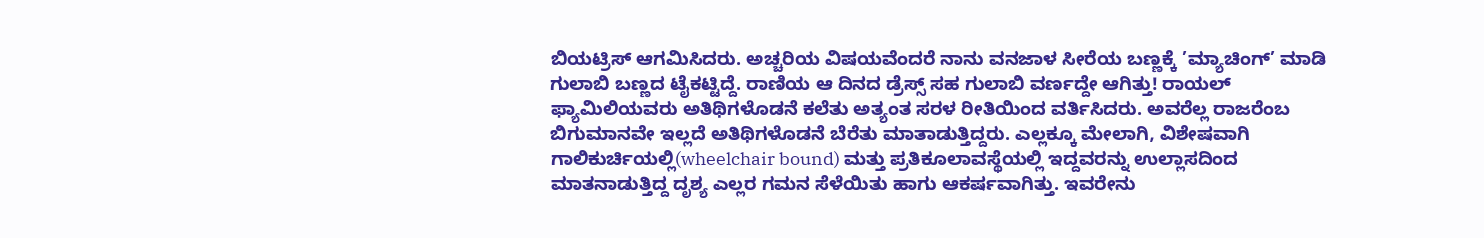ಬಿಯಟ್ರಿಸ್ ಆಗಮಿಸಿದರು. ಅಚ್ಚರಿಯ ವಿಷಯವೆಂದರೆ ನಾನು ವನಜಾಳ ಸೀರೆಯ ಬಣ್ಣಕ್ಕೆ ’ಮ್ಯಾಚಿಂಗ್’ ಮಾಡಿ ಗುಲಾಬಿ ಬಣ್ಣದ ಟೈಕಟ್ಟಿದ್ದೆ. ರಾಣಿಯ ಆ ದಿನದ ಡ್ರೆಸ್ಸ್ ಸಹ ಗುಲಾಬಿ ವರ್ಣದ್ದೇ ಆಗಿತ್ತು! ರಾಯಲ್ ಫ್ಯಾಮಿಲಿಯವರು ಅತಿಥಿಗಳೊಡನೆ ಕಲೆತು ಅತ್ಯಂತ ಸರಳ ರೀತಿಯಿಂದ ವರ್ತಿಸಿದರು. ಅವರೆಲ್ಲ ರಾಜರೆಂಬ ಬಿಗುಮಾನವೇ ಇಲ್ಲದೆ ಅತಿಥಿಗಳೊಡನೆ ಬೆರೆತು ಮಾತಾಡುತ್ತಿದ್ದರು. ಎಲ್ಲಕ್ಕೂ ಮೇಲಾಗಿ, ವಿಶೇಷವಾಗಿ ಗಾಲಿಕುರ್ಚಿಯಲ್ಲಿ(wheelchair bound) ಮತ್ತು ಪ್ರತಿಕೂಲಾವಸ್ಥೆಯಲ್ಲಿ ಇದ್ದವರನ್ನು ಉಲ್ಲಾಸದಿಂದ ಮಾತನಾಡುತ್ತಿದ್ದ ದೃಶ್ಯ ಎಲ್ಲರ ಗಮನ ಸೆಳೆಯಿತು ಹಾಗು ಆಕರ್ಷವಾಗಿತ್ತು. ಇವರೇನು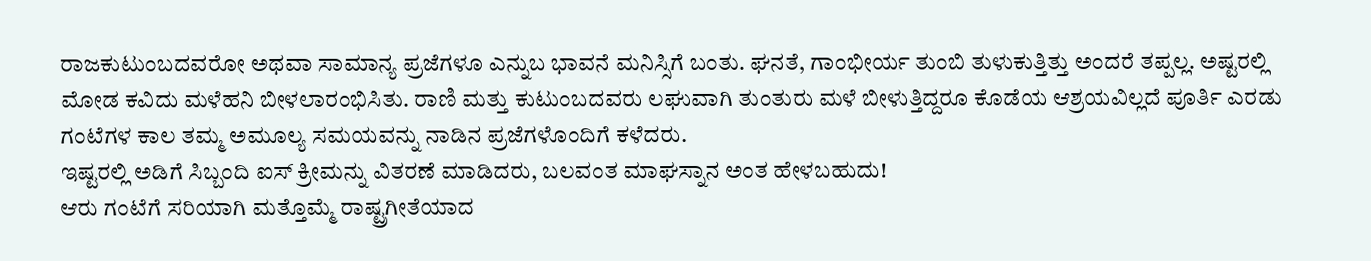ರಾಜಕುಟುಂಬದವರೋ ಅಥವಾ ಸಾಮಾನ್ಯ ಪ್ರಜೆಗಳೂ ಎನ್ನುಬ ಭಾವನೆ ಮನಿಸ್ಸಿಗೆ ಬಂತು. ಘನತೆ, ಗಾಂಭೀರ್ಯ ತುಂಬಿ ತುಳುಕುತ್ತಿತ್ತು ಅಂದರೆ ತಪ್ಪಲ್ಲ. ಅಷ್ಟರಲ್ಲಿ ಮೋಡ ಕವಿದು ಮಳೆಹನಿ ಬೀಳಲಾರಂಭಿಸಿತು. ರಾಣಿ ಮತ್ತು ಕುಟುಂಬದವರು ಲಘುವಾಗಿ ತುಂತುರು ಮಳೆ ಬೀಳುತ್ತಿದ್ದರೂ ಕೊಡೆಯ ಆಶ್ರಯವಿಲ್ಲದೆ ಪೂರ್ತಿ ಎರಡು ಗಂಟೆಗಳ ಕಾಲ ತಮ್ಮ ಅಮೂಲ್ಯ ಸಮಯವನ್ನು ನಾಡಿನ ಪ್ರಜೆಗಳೊಂದಿಗೆ ಕಳೆದರು.
ಇಷ್ಟರಲ್ಲಿ ಅಡಿಗೆ ಸಿಬ್ಬಂದಿ ಐಸ್ ಕ್ರೀಮನ್ನು ವಿತರಣೆ ಮಾಡಿದರು, ಬಲವಂತ ಮಾಘಸ್ನಾನ ಅಂತ ಹೇಳಬಹುದು!
ಆರು ಗಂಟೆಗೆ ಸರಿಯಾಗಿ ಮತ್ತೊಮ್ಮೆ ರಾಷ್ಟ್ರಗೀತೆಯಾದ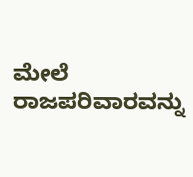ಮೇಲೆ ರಾಜಪರಿವಾರವನ್ನು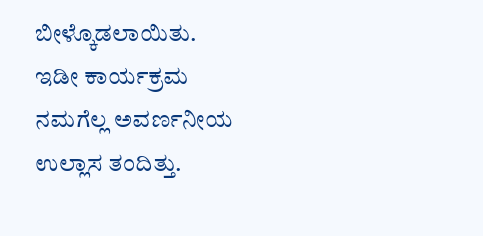ಬೀಳ್ಕೊಡಲಾಯಿತು.
ಇಡೀ ಕಾರ್ಯಕ್ರಮ ನಮಗೆಲ್ಲ ಅವರ್ಣನೀಯ ಉಲ್ಲಾಸ ತಂದಿತ್ತು.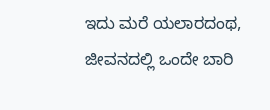ಇದು ಮರೆ ಯಲಾರದಂಥ, ಜೀವನದಲ್ಲಿ ಒಂದೇ ಬಾರಿ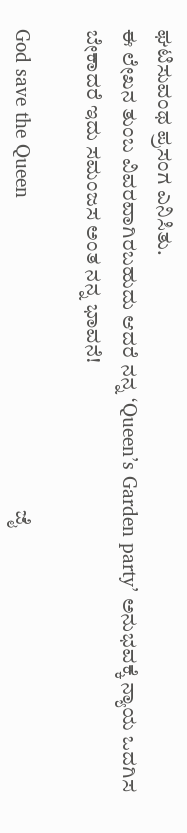ಘಟಿಸುವಂಥ ಪ್ರಸಂಗ ಎನಿಸಿತು.
ಈ ಲೇಖನ ತುಂಬ ವಿವರವಾಗಿರಬಹುದು ಆದರೆ ನನ್ನ ‘Queen’s Garden party’ ಅನುಭವಕ್ಕೆ ನ್ಯಾಯ ಒದಗಿಸ ಬೇಕಾದರೆ ಇದು ಸಮಂಜಸ ಅಂತ ನನ್ನ ಭಾವನೆ!

God save the Queen                                                    ಜೈ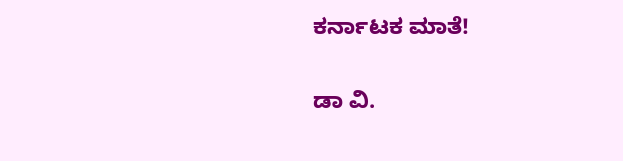ಕರ್ನಾಟಕ ಮಾತೆ!

ಡಾ ವಿ.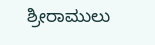ಶ್ರೀರಾಮುಲು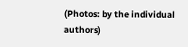(Photos: by the individual authors)